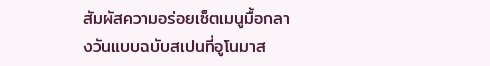สัมผัสความอร่อยเซ็ตเมนูมื้อกลางวันแบบฉบับสเปนที่อูโนมาส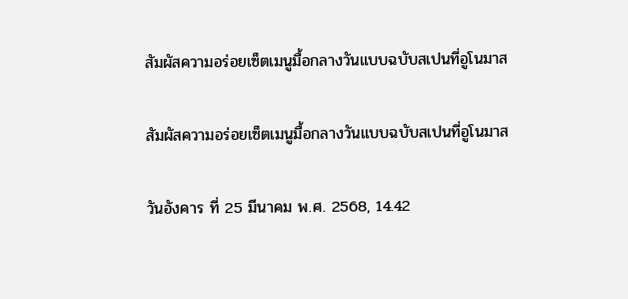สัมผัสความอร่อยเซ็ตเมนูมื้อกลางวันแบบฉบับสเปนที่อูโนมาส

สัมผัสความอร่อยเซ็ตเมนูมื้อกลางวันแบบฉบับสเปนที่อูโนมาส

วันอังคาร ที่ 25 มีนาคม พ.ศ. 2568, 14.42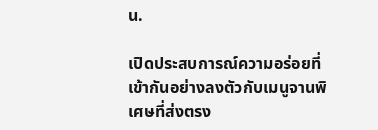น.

เปิดประสบการณ์ความอร่อยที่เข้ากันอย่างลงตัวกับเมนูจานพิเศษที่ส่งตรง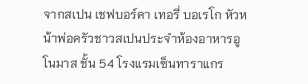จากสเปน เชฟบอร์คา เทอรี่ บอเรโก หัวหน้าพ่อครัวชาวสเปนประจำห้องอาหารอูโนมาส ชั้น 54 โรงแรมเซ็นทาราแกร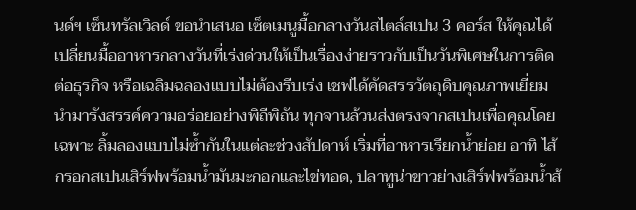นด์ฯ เซ็นทรัลเวิลด์ ขอนำเสนอ เซ็ตเมนูมื้อกลางวันสไตล์สเปน 3 คอร์ส ให้คุณได้เปลี่ยนมื้ออาหารกลางวันที่เร่งด่วนให้เป็นเรื่องง่ายราวกับเป็นวันพิเศษในการติดต่อธุรกิจ หรือเฉลิมฉลองแบบไม่ต้องรีบเร่ง เชฟได้คัดสรรวัตถุดิบคุณภาพเยี่ยม นำมารังสรรค์ความอร่อยอย่างพิถีพิถัน ทุกจานล้วนส่งตรงจากสเปนเพื่อคุณโดยเฉพาะ ลิ้มลองแบบไม่ซ้ำกันในแต่ละช่วงสัปดาห์ เริ่มที่อาหารเรียกน้ำย่อย อาทิ ไส้กรอกสเปนเสิร์ฟพร้อมน้ำมันมะกอกและไข่ทอด, ปลาทูน่าขาวย่างเสิร์ฟพร้อมน้ำส้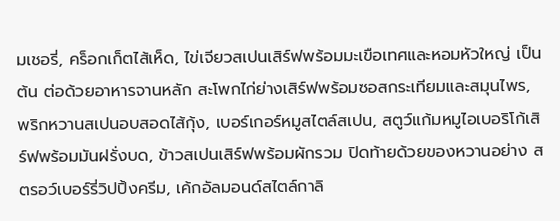มเชอรี่, คร็อกเก็ตไส้เห็ด, ไข่เจียวสเปนเสิร์ฟพร้อมมะเขือเทศและหอมหัวใหญ่ เป็นต้น ต่อด้วยอาหารจานหลัก สะโพกไก่ย่างเสิร์ฟพร้อมซอสกระเทียมและสมุนไพร, พริกหวานสเปนอบสอดไส้กุ้ง, เบอร์เกอร์หมูสไตล์สเปน, สตูว์แก้มหมูไอเบอริโก้เสิร์ฟพร้อมมันฝรั่งบด, ข้าวสเปนเสิร์ฟพร้อมผักรวม ปิดท้ายด้วยของหวานอย่าง สตรอว์เบอร์รี่วิปปิ้งครีม, เค้กอัลมอนด์สไตล์กาลิ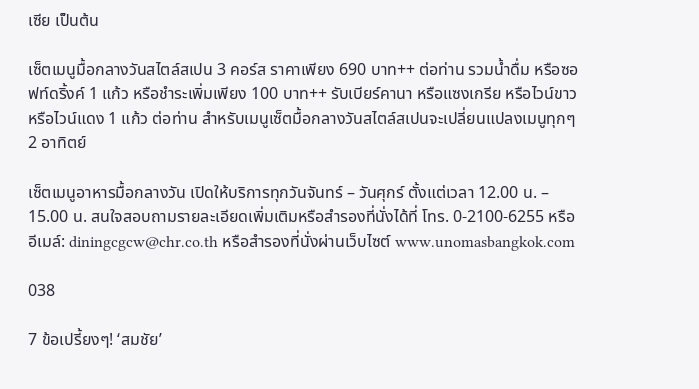เซีย เป็นต้น

เซ็ตเมนูมื้อกลางวันสไตล์สเปน 3 คอร์ส ราคาเพียง 690 บาท++ ต่อท่าน รวมน้ำดื่ม หรือซอฟท์ดริ้งค์ 1 แก้ว หรือชำระเพิ่มเพียง 100 บาท++ รับเบียร์คานา หรือแซงเกรีย หรือไวน์ขาวหรือไวน์แดง 1 แก้ว ต่อท่าน สำหรับเมนูเซ็ตมื้อกลางวันสไตล์สเปนจะเปลี่ยนแปลงเมนูทุกๆ 2 อาทิตย์

เซ็ตเมนูอาหารมื้อกลางวัน เปิดให้บริการทุกวันจันทร์ – วันศุกร์ ตั้งแต่เวลา 12.00 น. – 15.00 น. สนใจสอบถามรายละเอียดเพิ่มเติมหรือสำรองที่นั่งได้ที่ โทร. 0-2100-6255 หรืออีเมล์: diningcgcw@chr.co.th หรือสำรองที่นั่งผ่านเว็บไซต์ www.unomasbangkok.com

038

7 ข้อเปรี้ยงๆ! ‘สมชัย’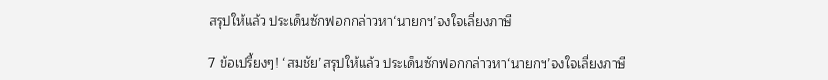สรุปให้แล้ว ประเด็นซักฟอกกล่าวหา‘นายกฯ’จงใจเลี่ยงภาษี

7 ข้อเปรี้ยงๆ! ‘สมชัย’สรุปให้แล้ว ประเด็นซักฟอกกล่าวหา‘นายกฯ’จงใจเลี่ยงภาษี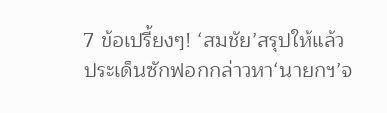7 ข้อเปรี้ยงๆ! ‘สมชัย’สรุปให้แล้ว ประเด็นซักฟอกกล่าวหา‘นายกฯ’จ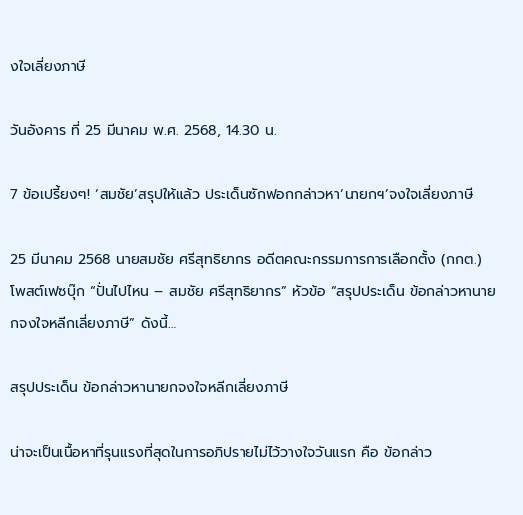งใจเลี่ยงภาษี

วันอังคาร ที่ 25 มีนาคม พ.ศ. 2568, 14.30 น.

7 ข้อเปรี้ยงๆ! ‘สมชัย’สรุปให้แล้ว ประเด็นซักฟอกกล่าวหา‘นายกฯ’จงใจเลี่ยงภาษี

25 มีนาคม 2568 นายสมชัย ศรีสุทธิยากร อดีตคณะกรรมการการเลือกตั้ง (กกต.) โพสต์เฟซบุ๊ก “ปั่นไปไหน – สมชัย ศรีสุทธิยากร” หัวข้อ “สรุปประเด็น ข้อกล่าวหานายกจงใจหลีกเลี่ยงภาษี” ดังนี้…

สรุปประเด็น ข้อกล่าวหานายกจงใจหลีกเลี่ยงภาษี

น่าจะเป็นเนื้อหาที่รุนแรงที่สุดในการอภิปรายไม่ไว้วางใจวันแรก คือ ข้อกล่าว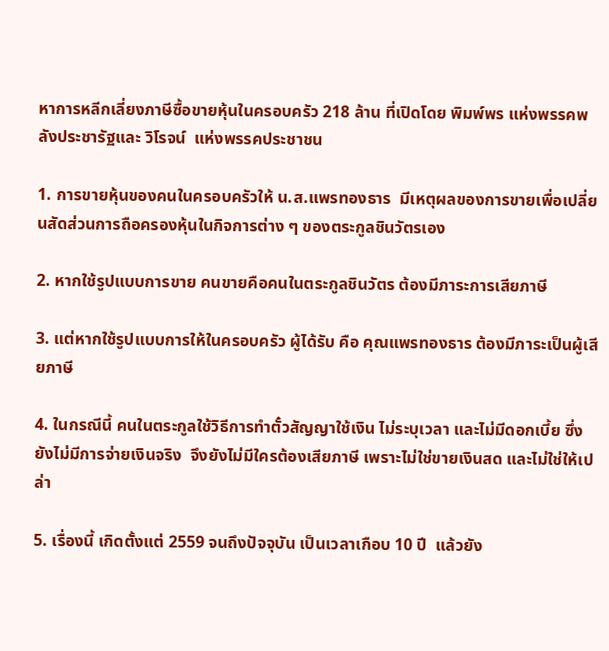หาการหลีกเลี่ยงภาษีซื้อขายหุ้นในครอบครัว 218 ล้าน ที่เปิดโดย พิมพ์พร แห่งพรรคพลังประชารัฐและ วิโรจน์  แห่งพรรคประชาชน

1. การขายหุ้นของคนในครอบครัวให้ น.ส.แพรทองธาร  มีเหตุผลของการขายเพื่อเปลี่ยนสัดส่วนการถือครองหุ้นในกิจการต่าง ๆ ของตระกูลชินวัตรเอง

2. หากใช้รูปแบบการขาย คนขายคือคนในตระกูลชินวัตร ต้องมีภาระการเสียภาษี

3. แต่หากใช้รูปแบบการให้ในครอบครัว ผู้ได้รับ คือ คุณแพรทองธาร ต้องมีภาระเป็นผู้เสียภาษี

4. ในกรณีนี้ คนในตระกูลใช้วิธีการทำตั๋วสัญญาใช้เงิน ไม่ระบุเวลา และไม่มีดอกเบี้ย ซึ่งยังไม่มีการจ่ายเงินจริง  จึงยังไม่มีใครต้องเสียภาษี เพราะไม่ใช่ขายเงินสด และไม่ใช่ให้เปล่า

5. เรื่องนี้ เกิดตั้งแต่ 2559 จนถึงปัจจุบัน เป็นเวลาเกือบ 10 ปี  แล้วยัง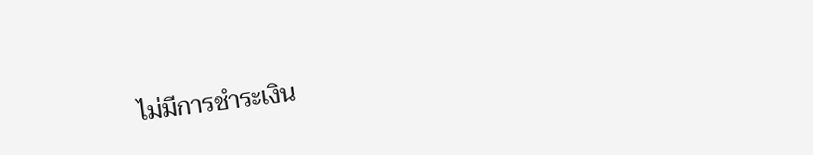ไม่มีการชำระเงิน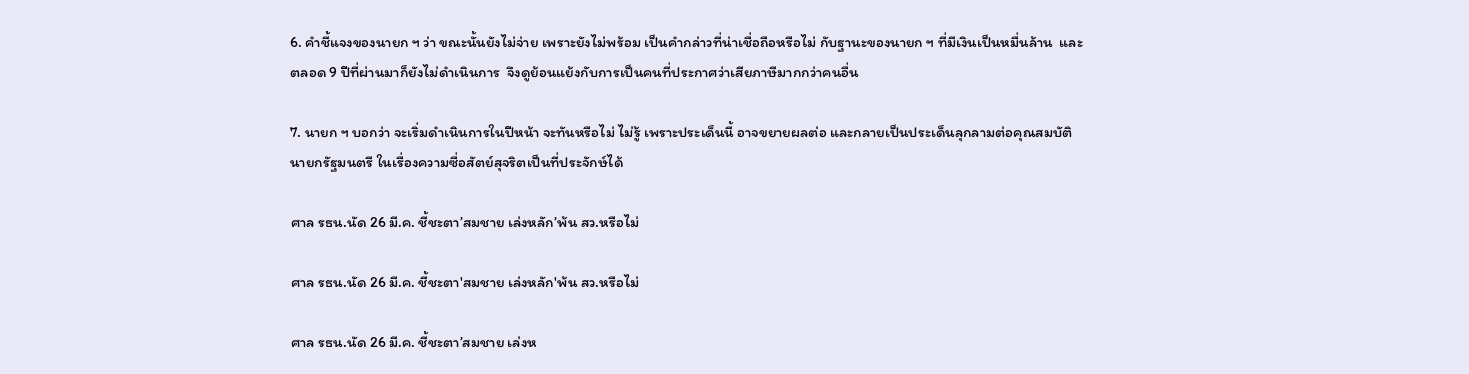6. คำชี้แจงของนายก ฯ ว่า ขณะนั้นยังไม่จ่าย เพราะยังไม่พร้อม เป็นคำกล่าวที่น่าเชื่อถือหรือไม่ กับฐานะของนายก ฯ ที่มีเงินเป็นหมื่นล้าน  และตลอด 9 ปีที่ผ่านมาก็ยังไม่ดำเนินการ  จึงดูย้อนแย้งกับการเป็นคนที่ประกาศว่าเสียภาษีมากกว่าคนอื่น

7. นายก ฯ บอกว่า จะเริ่มดำเนินการในปีหน้า จะทันหรือไม่ ไม่รู้ เพราะประเด็นนี้ อาจขยายผลต่อ และกลายเป็นประเด็นลุกลามต่อคุณสมบัตินายกรัฐมนตรี ในเรื่องความซื่อสัตย์สุจริตเป็นที่ประจักษ์ได้

ศาล รธน.นัด 26 มี.ค. ชี้ชะตา’สมชาย เล่งหลัก’พ้น สว.หรือไม่

ศาล รธน.นัด 26 มี.ค. ชี้ชะตา'สมชาย เล่งหลัก'พ้น สว.หรือไม่

ศาล รธน.นัด 26 มี.ค. ชี้ชะตา’สมชาย เล่งห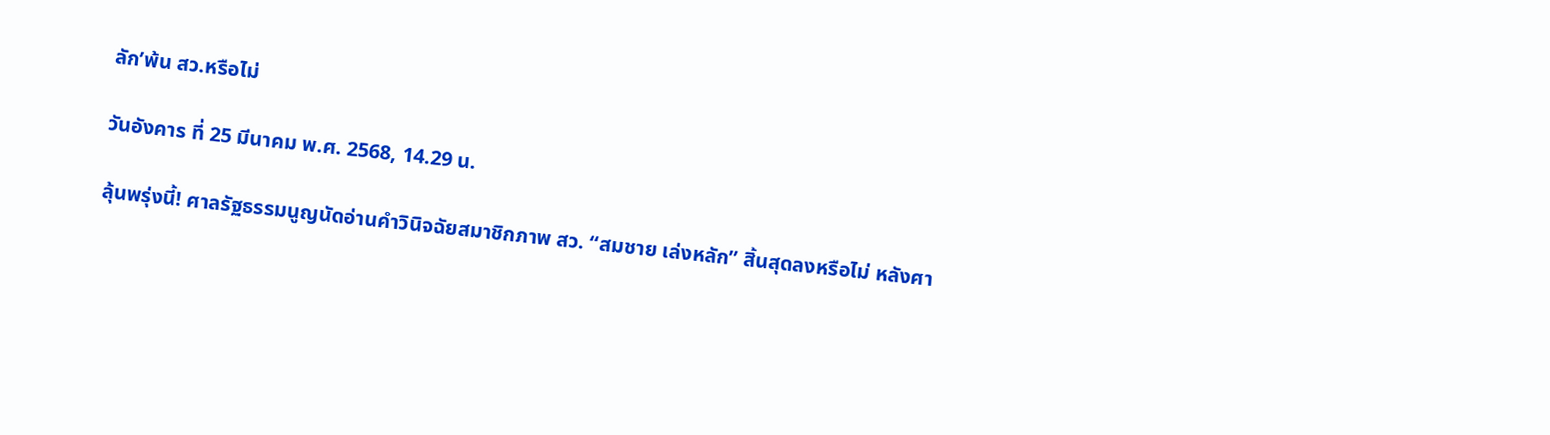ลัก’พ้น สว.หรือไม่

วันอังคาร ที่ 25 มีนาคม พ.ศ. 2568, 14.29 น.

ลุ้นพรุ่งนี้! ศาลรัฐธรรมนูญนัดอ่านคำวินิจฉัยสมาชิกภาพ สว. “สมชาย เล่งหลัก” สิ้นสุดลงหรือไม่ หลังศา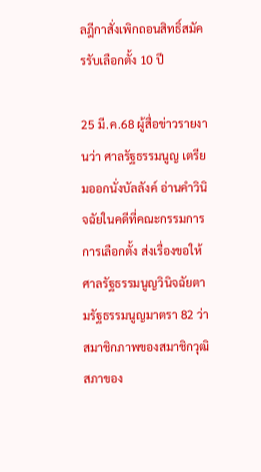ลฎีกาสั่งเพิกถอนสิทธิ์สมัครรับเลือกตั้ง 10 ปี

25 มี.ค.68 ผู้สื่อข่าวรายงานว่า ศาลรัฐธรรมนูญ เตรียมออกนั่งบัลลังค์ อ่านคำวินิจฉัยในคดีที่คณะกรรมการการเลือกตั้ง ส่งเรื่องขอให้ศาลรัฐธรรมนูญวินิจฉัยตามรัฐธรรมนูญมาตรา 82 ว่าสมาชิกภาพของสมาชิกวุฒิสภาของ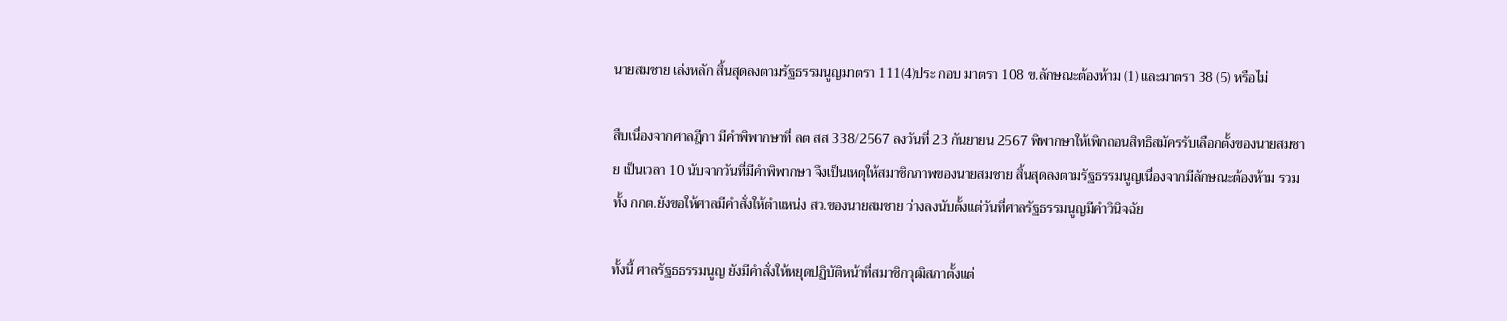นายสมชาย เล่งหลัก สิ้นสุดลงตามรัฐธรรมนูญมาตรา 111(4)ประ กอบ มาตรา 108 ข.ลักษณะต้องห้าม (1) และมาตรา 38 (5) หรือไม่

สืบเนื่องจากศาลฎีกา มีคำพิพากษาที่ ลต สส 338/2567 ลงวันที่ 23 กันยายน 2567 พิพากษาให้เพิกถอนสิทธิสมัครรับเลือกตั้งของนายสมชาย เป็นเวลา 10 นับจากวันที่มีคำพิพากษา จึงเป็นเหตุให้สมาชิกภาพของนายสมชาย สิ้นสุดลงตามรัฐธรรมนูญเนื่องจากมีลักษณะต้องห้าม รวมทั้ง กกต.ยังขอให้ศาลมีคำสั่งให้ตำแหน่ง สว.ของนายสมชาย ว่างลงนับตั้งแต่วันที่ศาลรัฐธรรมนูญมีคำวินิจฉัย

ทั้งนี้ ศาลรัฐธธรรมนูญ ยังมีคำสั่งให้หยุดปฏิบัติหน้าที่สมาชิกวุฒิสภาตั้งแต่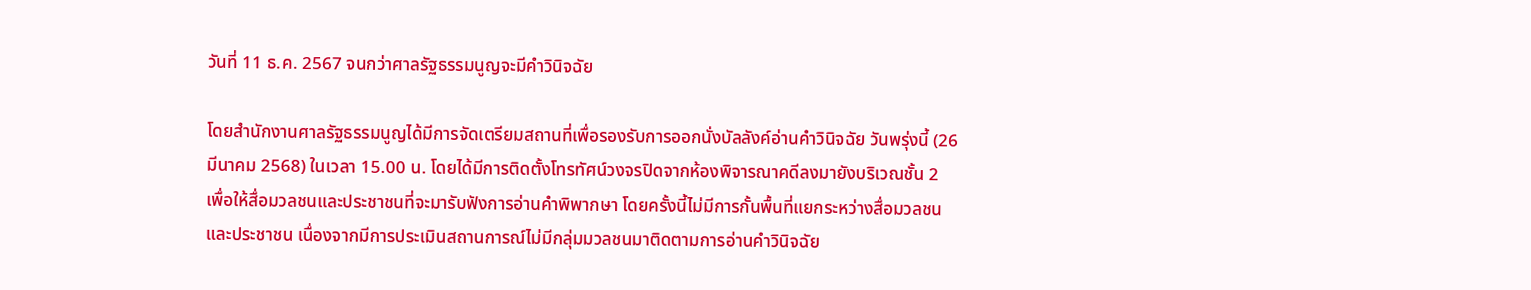วันที่ 11 ธ.ค. 2567 จนกว่าศาลรัฐธรรมนูญจะมีคำวินิจฉัย

โดยสำนักงานศาลรัฐธรรมนูญได้มีการจัดเตรียมสถานที่เพื่อรองรับการออกนั่งบัลลังค์อ่านคำวินิจฉัย วันพรุ่งนี้ (26 มีนาคม 2568) ในเวลา 15.00 น. โดยได้มีการติดตั้งโทรทัศน์วงจรปิดจากห้องพิจารณาคดีลงมายังบริเวณชั้น 2 เพื่อให้สื่อมวลชนและประชาชนที่จะมารับฟังการอ่านคำพิพากษา โดยครั้งนี้ไม่มีการกั้นพื้นที่แยกระหว่างสื่อมวลชนและประชาชน เนื่องจากมีการประเมินสถานการณ์ไม่มีกลุ่มมวลชนมาติดตามการอ่านคำวินิจฉัย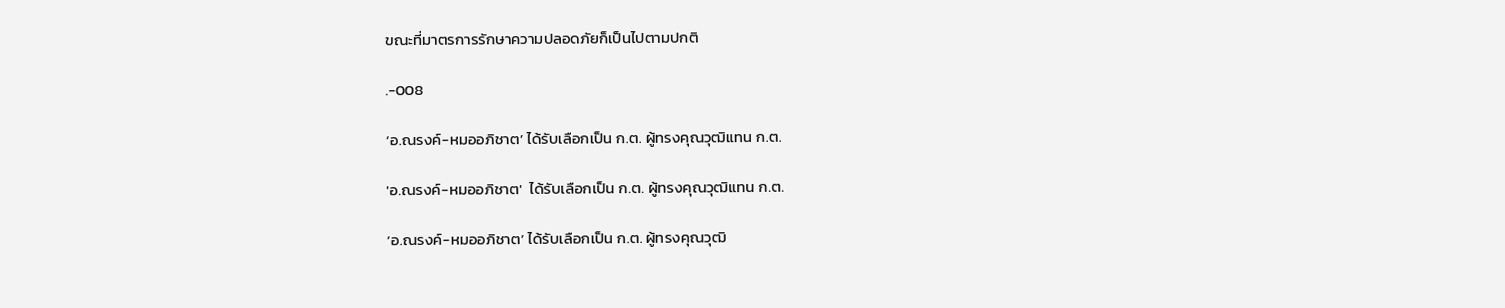ขณะที่มาตรการรักษาความปลอดภัยก็เป็นไปตามปกติ

.-008

‘อ.ณรงค์-หมออภิชาต’ ได้รับเลือกเป็น ก.ต. ผู้ทรงคุณวุฒิแทน ก.ต.

'อ.ณรงค์-หมออภิชาต'  ได้รับเลือกเป็น ก.ต. ผู้ทรงคุณวุฒิแทน ก.ต.

‘อ.ณรงค์-หมออภิชาต’ ได้รับเลือกเป็น ก.ต. ผู้ทรงคุณวุฒิ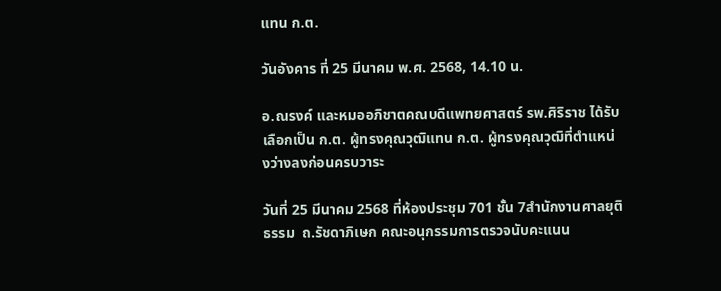แทน ก.ต.

วันอังคาร ที่ 25 มีนาคม พ.ศ. 2568, 14.10 น.

อ.ณรงค์ และหมออภิชาตคณบดีแพทยศาสตร์ รพ.ศิริราช ได้รับเลือกเป็น ก.ต. ผู้ทรงคุณวุฒิแทน ก.ต. ผู้ทรงคุณวุฒิที่ตำแหน่งว่างลงก่อนครบวาระ

วันที่ 25 มีนาคม 2568 ที่ห้องประชุม 701 ชั้น 7สำนักงานศาลยุติธรรม  ถ.รัชดาภิเษก คณะอนุกรรมการตรวจนับคะแนน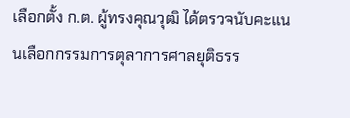เลือกตั้ง ก.ต. ผู้ทรงคุณวุฒิ ได้ตรวจนับคะแนนเลือกกรรมการตุลาการศาลยุติธรร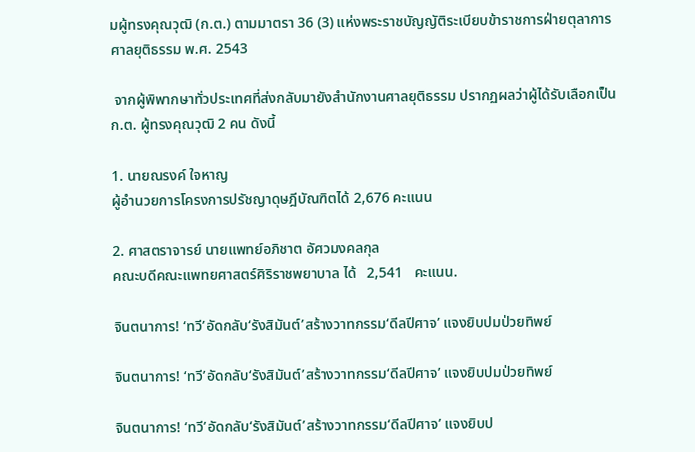มผู้ทรงคุณวุฒิ (ก.ต.) ตามมาตรา 36 (3) แห่งพระราชบัญญัติระเบียบข้าราชการฝ่ายตุลาการศาลยุติธรรม พ.ศ. 2543

 จากผู้พิพากษาทั่วประเทศที่ส่งกลับมายังสำนักงานศาลยุติธรรม ปรากฏผลว่าผู้ได้รับเลือกเป็น ก.ต. ผู้ทรงคุณวุฒิ 2 คน ดังนี้

1. นายณรงค์ ใจหาญ
ผู้อำนวยการโครงการปรัชญาดุษฎีบัณฑิตได้ 2,676 คะแนน

2. ศาสตราจารย์ นายแพทย์อภิชาต อัศวมงคลกุล
คณะบดีคณะแพทยศาสตร์ศิริราชพยาบาล ได้   2,541   คะแนน.

จินตนาการ! ‘ทวี’อัดกลับ‘รังสิมันต์’สร้างวาทกรรม‘ดีลปีศาจ’ แจงยิบปมป่วยทิพย์

จินตนาการ! ‘ทวี’อัดกลับ‘รังสิมันต์’สร้างวาทกรรม‘ดีลปีศาจ’ แจงยิบปมป่วยทิพย์

จินตนาการ! ‘ทวี’อัดกลับ‘รังสิมันต์’สร้างวาทกรรม‘ดีลปีศาจ’ แจงยิบป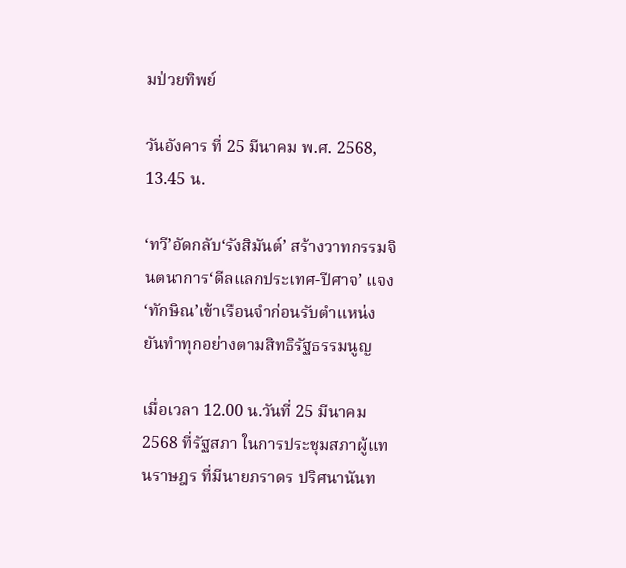มป่วยทิพย์

วันอังคาร ที่ 25 มีนาคม พ.ศ. 2568, 13.45 น.

‘ทวี’อัดกลับ‘รังสิมันต์’ สร้างวาทกรรมจินตนาการ‘ดีลแลกประเทศ-ปีศาจ’ แจง‘ทักษิณ’เข้าเรือนจำก่อนรับตำแหน่ง ยันทำทุกอย่างตามสิทธิรัฐธรรมนูญ

เมื่อเวลา 12.00 น.วันที่ 25 มีนาคม 2568 ที่รัฐสภา ในการประชุมสภาผู้แทนราษฎร ที่มีนายภราดร ปริศนานันท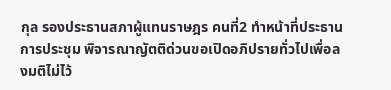กุล รองประธานสภาผู้แทนราษฎร คนที่2 ทำหน้าที่ประธานการประชุม พิจารณาญัตติด่วนขอเปิดอภิปรายทั่วไปเพื่อลงมติไม่ไว้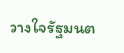วางใจรัฐมนต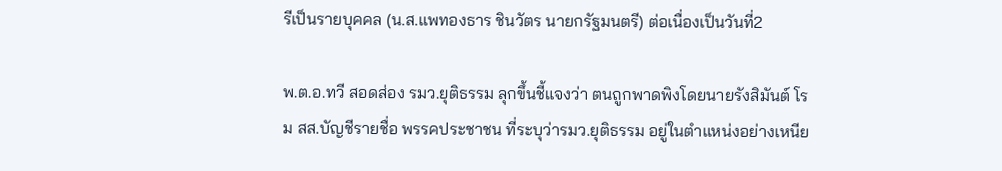รีเป็นรายบุคคล (น.ส.แพทองธาร ชินวัตร นายกรัฐมนตรี) ต่อเนื่องเป็นวันที่2

พ.ต.อ.ทวี สอดส่อง รมว.ยุติธรรม ลุกขึ้นชี้แจงว่า ตนถูกพาดพิงโดยนายรังสิมันต์ โรม สส.บัญชีรายชื่อ พรรคประชาชน ที่ระบุว่ารมว.ยุติธรรม อยู่ในตำแหน่งอย่างเหนีย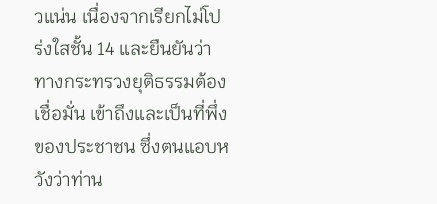วแน่น เนื่องจากเรียกไม่โปร่งใสชั้น 14 และยืนยันว่าทางกระทรวงยุติธรรมต้องเชื่อมั่น เข้าถึงและเป็นที่พึ่งของประชาชน ซึ่งตนแอบหวังว่าท่าน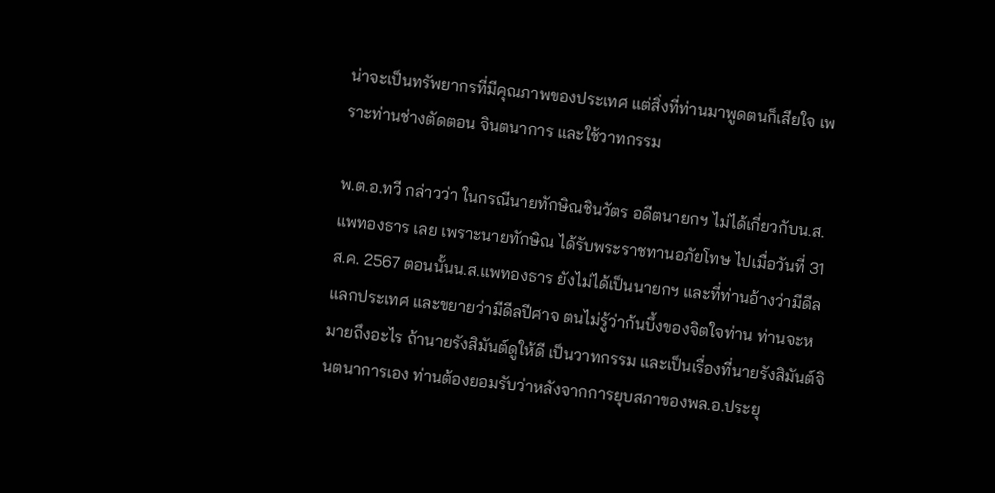น่าจะเป็นทรัพยากรที่มีคุณภาพของประเทศ แต่สิ่งที่ท่านมาพูดตนก็เสียใจ เพราะท่านช่างตัดตอน จินตนาการ และใช้วาทกรรม

พ.ต.อ.ทวี กล่าวว่า ในกรณีนายทักษิณชินวัตร อดีตนายกฯ ไม่ได้เกี่ยวกับน.ส.แพทองธาร เลย เพราะนายทักษิณ ได้รับพระราชทานอภัยโทษ ไปเมื่อวันที่ 31 ส.ค. 2567 ตอนนั้นน.ส.แพทองธาร ยังไม่ได้เป็นนายกฯ และที่ท่านอ้างว่ามีดีลแลกประเทศ และขยายว่ามีดีลปีศาจ ตนไม่รู้ว่าก้นบึ้งของจิตใจท่าน ท่านจะหมายถึงอะไร ถ้านายรังสิมันต์ดูให้ดี เป็นวาทกรรม และเป็นเรื่องที่นายรังสิมันต์จินตนาการเอง ท่านต้องยอมรับว่าหลังจากการยุบสภาของพล.อ.ประยุ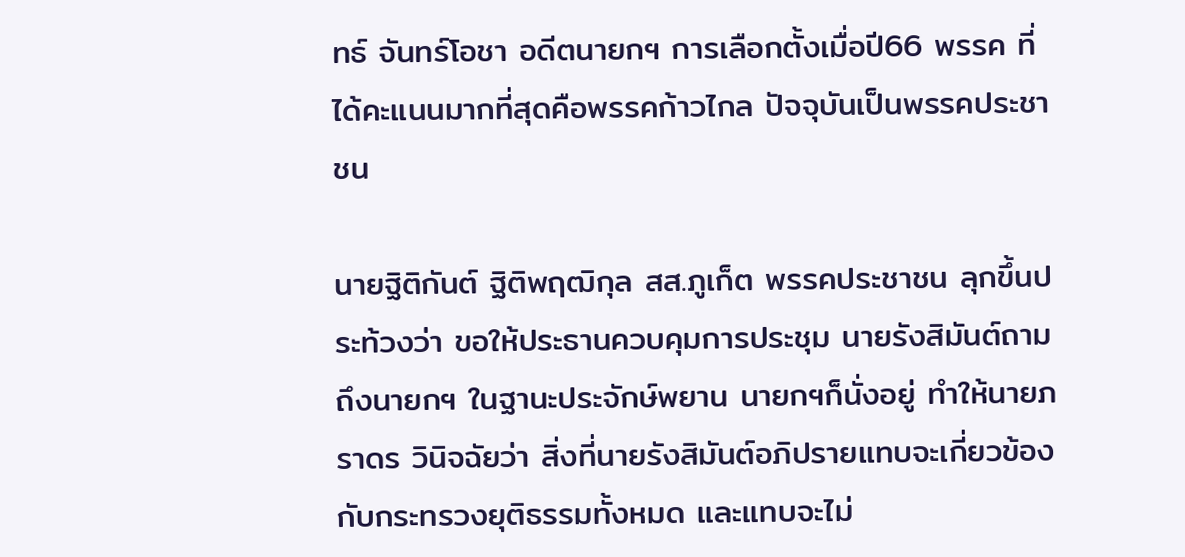ทธ์ จันทร์โอชา อดีตนายกฯ การเลือกตั้งเมื่อปี66 พรรค ที่ได้คะแนนมากที่สุดคือพรรคก้าวไกล ปัจจุบันเป็นพรรคประชาชน

นายฐิติกันต์ ฐิติพฤฒิกุล สส.ภูเก็ต พรรคประชาชน ลุกขึ้นประท้วงว่า ขอให้ประธานควบคุมการประชุม นายรังสิมันต์ถามถึงนายกฯ ในฐานะประจักษ์พยาน นายกฯก็นั่งอยู่ ทำให้นายภราดร วินิจฉัยว่า สิ่งที่นายรังสิมันต์อภิปรายแทบจะเกี่ยวข้องกับกระทรวงยุติธรรมทั้งหมด และแทบจะไม่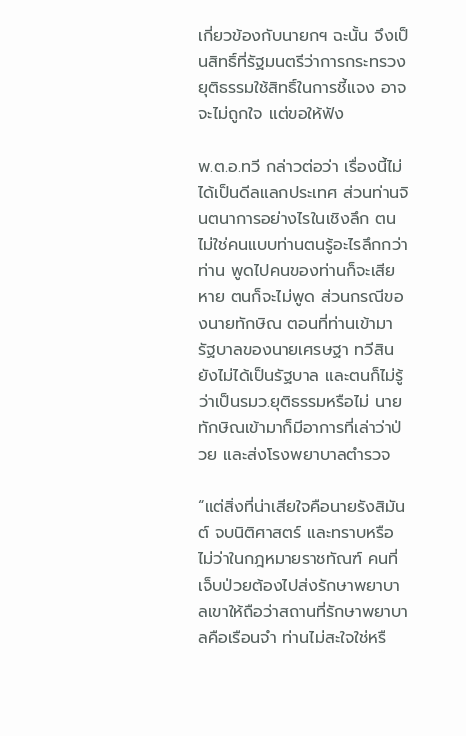เกี่ยวข้องกับนายกฯ ฉะนั้น จึงเป็นสิทธิ์ที่รัฐมนตรีว่าการกระทรวงยุติธรรมใช้สิทธิ์ในการชี้แจง อาจจะไม่ถูกใจ แต่ขอให้ฟัง

พ.ต.อ.ทวี กล่าวต่อว่า เรื่องนี้ไม่ได้เป็นดีลแลกประเทศ ส่วนท่านจินตนาการอย่างไรในเชิงลึก ตนไม่ใช่คนแบบท่านตนรู้อะไรลึกกว่าท่าน พูดไปคนของท่านก็จะเสียหาย ตนก็จะไม่พูด ส่วนกรณีของนายทักษิณ ตอนที่ท่านเข้ามา รัฐบาลของนายเศรษฐา ทวีสินยังไม่ได้เป็นรัฐบาล และตนก็ไม่รู้ว่าเป็นรมว.ยุติธรรมหรือไม่ นายทักษิณเข้ามาก็มีอาการที่เล่าว่าป่วย และส่งโรงพยาบาลตำรวจ

“แต่สิ่งที่น่าเสียใจคือนายรังสิมันต์ จบนิติศาสตร์ และทราบหรือไม่ว่าในกฎหมายราชทัณฑ์ คนที่เจ็บป่วยต้องไปส่งรักษาพยาบาลเขาให้ถือว่าสถานที่รักษาพยาบาลคือเรือนจำ ท่านไม่สะใจใช่หรื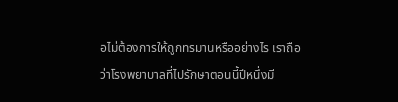อไม่ต้องการให้ถูกทรมานหรืออย่างไร เราถือว่าโรงพยาบาลที่ไปรักษาตอนนี้ปีหนึ่งมี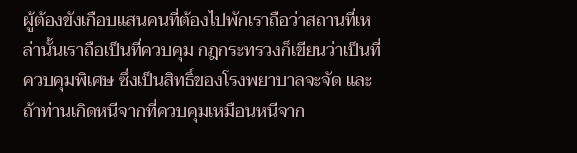ผู้ต้องขังเกือบแสนคนที่ต้องไปพักเราถือว่าสถานที่เหล่านั้นเราถือเป็นที่ควบคุม กฎกระทรวงก็เขียนว่าเป็นที่ควบคุมพิเศษ ซึ่งเป็นสิทธิ์ของโรงพยาบาลจะจัด และถ้าท่านเกิดหนีจากที่ควบคุมเหมือนหนีจาก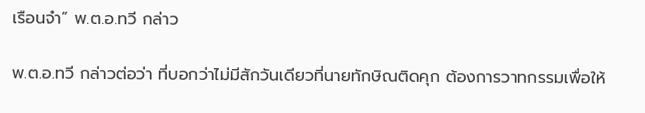เรือนจำ” พ.ต.อ.ทวี กล่าว

พ.ต.อ.ทวี กล่าวต่อว่า ที่บอกว่าไม่มีสักวันเดียวที่นายทักษิณติดคุก ต้องการวาทกรรมเพื่อให้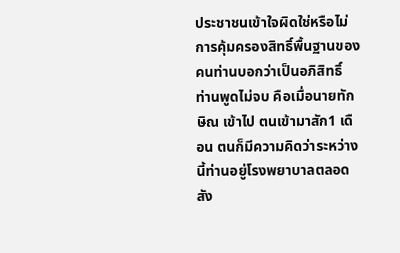ประชาชนเข้าใจผิดใช่หรือไม่ การคุ้มครองสิทธิ์พื้นฐานของคนท่านบอกว่าเป็นอภิสิทธิ์ ท่านพูดไม่จบ คือเมื่อนายทักษิณ เข้าไป ตนเข้ามาสัก1 เดือน ตนก็มีความคิดว่าระหว่างนี้ท่านอยู่โรงพยาบาลตลอดสัง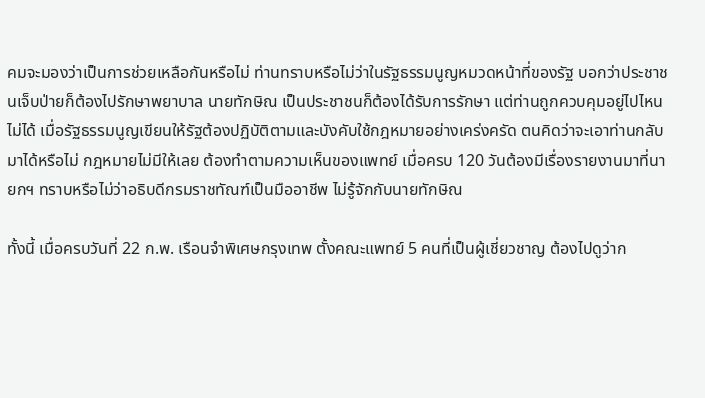คมจะมองว่าเป็นการช่วยเหลือกันหรือไม่ ท่านทราบหรือไม่ว่าในรัฐธรรมนูญหมวดหน้าที่ของรัฐ บอกว่าประชาชนเจ็บป่ายก็ต้องไปรักษาพยาบาล นายทักษิณ เป็นประชาชนก็ต้องได้รับการรักษา แต่ท่านถูกควบคุมอยู่ไปไหนไม่ได้ เมื่อรัฐธรรมนูญเขียนให้รัฐต้องปฏิบัติตามและบังคับใช้กฎหมายอย่างเคร่งครัด ตนคิดว่าจะเอาท่านกลับมาได้หรือไม่ กฎหมายไม่มีให้เลย ต้องทำตามความเห็นของแพทย์ เมื่อครบ 120 วันต้องมีเรื่องรายงานมาที่นายกฯ ทราบหรือไม่ว่าอธิบดีกรมราชทัณฑ์เป็นมืออาชีพ ไม่รู้จักกับนายทักษิณ

ทั้งนี้ เมื่อครบวันที่ 22 ก.พ. เรือนจำพิเศษกรุงเทพ ตั้งคณะแพทย์ 5 คนที่เป็นผู้เชี่ยวชาญ ต้องไปดูว่าก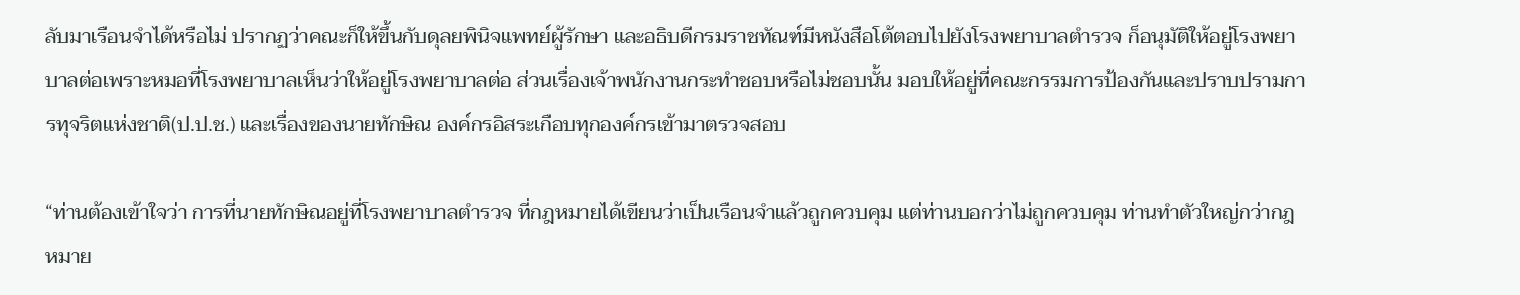ลับมาเรือนจำได้หรือไม่ ปรากฏว่าคณะก็ให้ขึ้นกับดุลยพินิจแพทย์ผู้รักษา และอธิบดีกรมราชทัณฑ์มีหนังสือโต้ตอบไปยังโรงพยาบาลตำรวจ ก็อนุมัติให้อยู่โรงพยาบาลต่อเพราะหมอที่โรงพยาบาลเห็นว่าให้อยู่โรงพยาบาลต่อ ส่วนเรื่องเจ้าพนักงานกระทำชอบหรือไม่ชอบนั้น มอบให้อยู่ที่คณะกรรมการป้องกันและปราบปรามการทุจริตแห่งชาติ(ป.ป.ช.) และเรื่องของนายทักษิณ องค์กรอิสระเกือบทุกองค์กรเข้ามาตรวจสอบ

“ท่านต้องเข้าใจว่า การที่นายทักษิณอยู่ที่โรงพยาบาลตำรวจ ที่กฎหมายได้เขียนว่าเป็นเรือนจำแล้วถูกควบคุม แต่ท่านบอกว่าไม่ถูกควบคุม ท่านทำตัวใหญ่กว่ากฎหมาย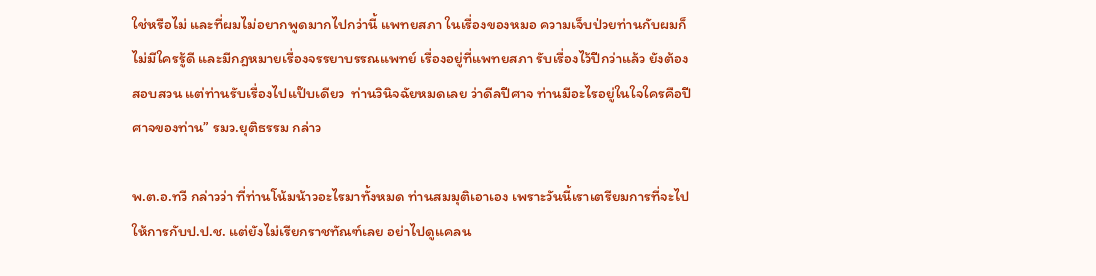ใช่หรือไม่ และที่ผมไม่อยากพูดมากไปกว่านี้ แพทยสภา ในเรื่องของหมอ ความเจ็บป่วยท่านกับผมก็ไม่มีใครรู้ดี และมีกฎหมายเรื่องจรรยาบรรณแพทย์ เรื่องอยู่ที่แพทยสภา รับเรื่องไว้ปีกว่าแล้ว ยังต้องสอบสวน แต่ท่านรับเรื่องไปแป๊บเดียว  ท่านวินิจฉัยหมดเลย ว่าดีลปีศาจ ท่านมีอะไรอยู่ในใจใครคือปีศาจของท่าน” รมว.ยุติธรรม กล่าว

พ.ต.อ.ทวี กล่าวว่า ที่ท่านโน้มน้าวอะไรมาทั้งหมด ท่านสมมุติเอาเอง เพราะวันนี้เราเตรียมการที่จะไปให้การกับป.ป.ช. แต่ยังไม่เรียกราชทัณฑ์เลย อย่าไปดูแคลน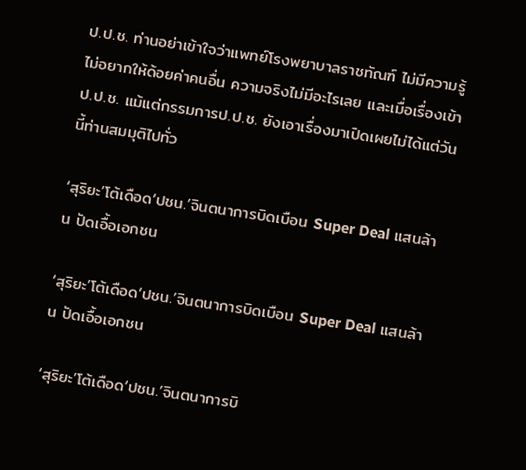ป.ป.ช. ท่านอย่าเข้าใจว่าแพทย์โรงพยาบาลราชทัณฑ์ ไม่มีความรู้ ไม่อยากให้ด้อยค่าคนอื่น ความจริงไม่มีอะไรเลย และเมื่อเรื่องเข้าป.ป.ช. แม้แต่กรรมการป.ป.ช. ยังเอาเรื่องมาเปิดเผยไม่ได้แต่วันนี้ท่านสมมุติไปทั่ว

‘สุริยะ’โต้เดือด‘ปชน.’จินตนาการบิดเบือน Super Deal แสนล้าน ปัดเอื้อเอกชน

‘สุริยะ’โต้เดือด‘ปชน.’จินตนาการบิดเบือน Super Deal แสนล้าน ปัดเอื้อเอกชน

‘สุริยะ’โต้เดือด‘ปชน.’จินตนาการบิ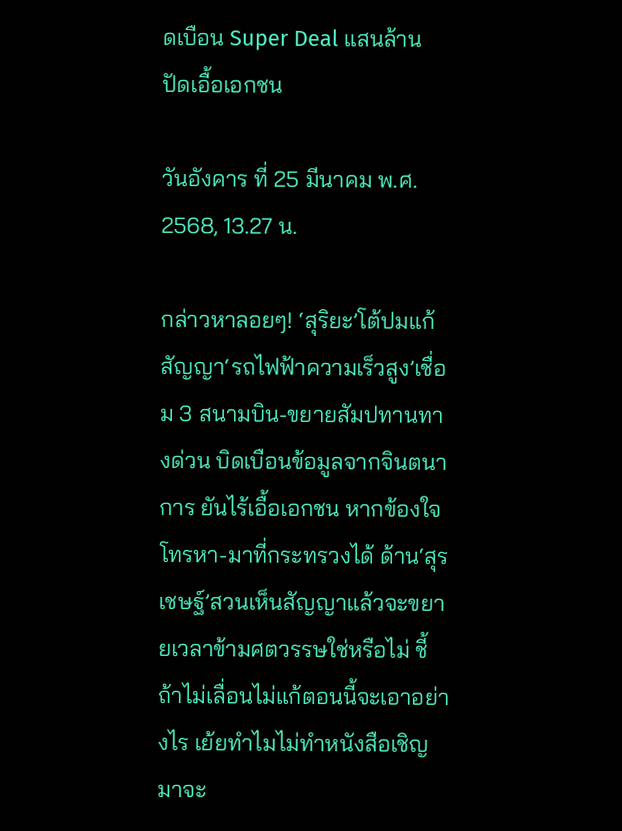ดเบือน Super Deal แสนล้าน ปัดเอื้อเอกชน

วันอังคาร ที่ 25 มีนาคม พ.ศ. 2568, 13.27 น.

กล่าวหาลอยๆ! ‘สุริยะ’โต้ปมแก้สัญญา‘รถไฟฟ้าความเร็วสูง’เชื่อม 3 สนามบิน-ขยายสัมปทานทางด่วน บิดเบือนข้อมูลจากจินตนาการ ยันไร้เอื้อเอกชน หากข้องใจโทรหา-มาที่กระทรวงได้ ด้าน‘สุรเชษฐ์’สวนเห็นสัญญาแล้วจะขยายเวลาข้ามศตวรรษใช่หรือไม่ ชี้ถ้าไม่เลื่อนไม่แก้ตอนนี้จะเอาอย่างไร เย้ยทำไมไม่ทำหนังสือเชิญมาจะ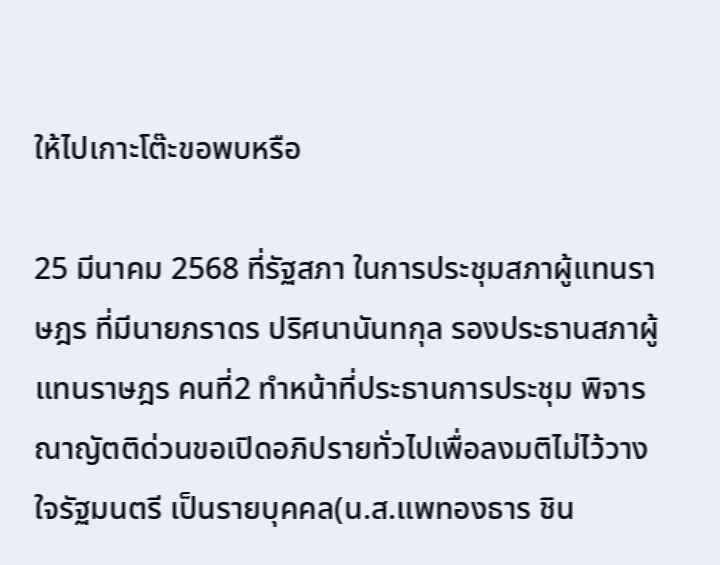ให้ไปเกาะโต๊ะขอพบหรือ

25 มีนาคม 2568 ที่รัฐสภา ในการประชุมสภาผู้แทนราษฎร ที่มีนายภราดร ปริศนานันทกุล รองประธานสภาผู้แทนราษฎร คนที่2 ทำหน้าที่ประธานการประชุม พิจารณาญัตติด่วนขอเปิดอภิปรายทั่วไปเพื่อลงมติไม่ไว้วางใจรัฐมนตรี เป็นรายบุคคล(น.ส.แพทองธาร ชิน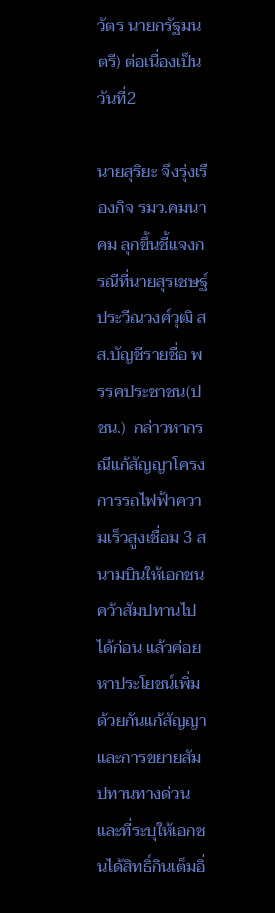วัตร นายกรัฐมนตรี) ต่อเนื่องเป็นวันที่2

นายสุริยะ จึงรุ่งเรืองกิจ รมว.คมนาคม ลุกขึ้นชี้แจงกรณีที่นายสุรเชษฐ์ ประวีณวงศ์วุฒิ สส.บัญชีรายชื่อ พรรคประชาชน(ปชน.)  กล่าวหากรณีแก้สัญญาโครงการรถไฟฟ้าความเร็วสูงเชื่อม 3 สนามบินให้เอกชนคว้าสัมปทานไปได้ก่อน แล้วค่อยหาประโยชน์เพิ่มด้วยกันแก้สัญญา และการขยายสัมปทานทางด่วนและที่ระบุให้เอกชนได้สิทธิ์กินเต็มอิ่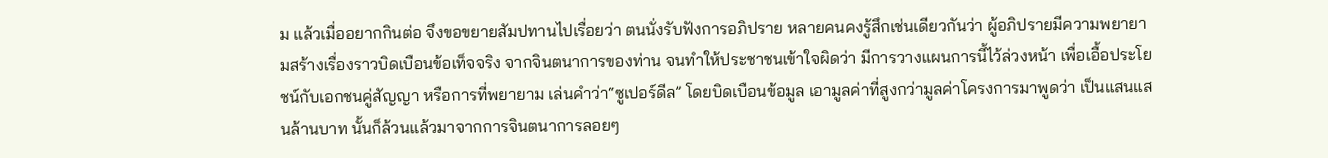ม แล้วเมื่ออยากกินต่อ จึงขอขยายสัมปทานไปเรื่อยว่า ตนนั่งรับฟังการอภิปราย หลายคนคงรู้สึกเช่นเดียวกันว่า ผู้อภิปรายมีความพยายามสร้างเรื่องราวบิดเบือนข้อเท็จจริง จากจินตนาการของท่าน จนทำให้ประชาชนเข้าใจผิดว่า มีการวางแผนการนี้ไว้ล่วงหน้า เพื่อเอื้อประโยชน์กับเอกชนคู่สัญญา หรือการที่พยายาม เล่นคำว่า“ซูเปอร์ดีล” โดยบิดเบือนข้อมูล เอามูลค่าที่สูงกว่ามูลค่าโครงการมาพูดว่า เป็นแสนแสนล้านบาท นั้นก็ล้วนแล้วมาจากการจินตนาการลอยๆ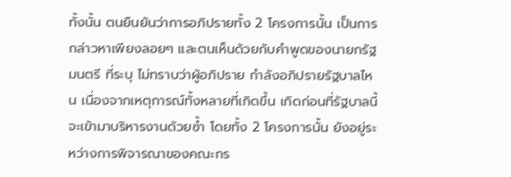ทั้งนั้น ตนยืนยันว่าการอภิปรายทั้ง 2 โครงการนั้น เป็นการกล่าวหาเพียงลอยๆ และตนเห็นด้วยกับคำพูดของนายกรัฐมนตรี ที่ระบุ ไม่ทราบว่าผู้อภิปราย กำลังอภิปรายรัฐบาลไหน เนื่องจากเหตุการณ์ทั้งหลายที่เกิดขึ้น เกิดก่อนที่รัฐบาลนี้จะเข้ามาบริหารงานด้วยซ้ำ โดยทั้ง 2 โครงการนั้น ยังอยู่ระหว่างการพิจารณาของคณะกร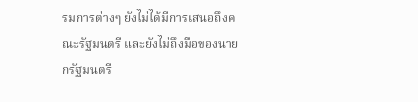รมการต่างๆ ยังไม่ได้มีการเสนอถึงคณะรัฐมนตรี และยังไม่ถึงมือของนายกรัฐมนตรี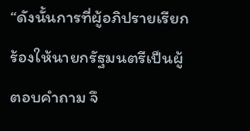“ดังนั้นการที่ผู้อภิปรายเรียกร้องให้นายกรัฐมนตรีเป็นผู้ตอบคำถาม จึ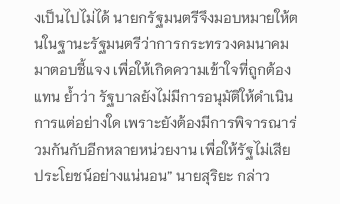งเป็นไปไม่ได้ นายกรัฐมนตรีจึงมอบหมายให้ตนในฐานะรัฐมนตรีว่าการกระทรวงคมนาคมมาตอบชี้แจง เพื่อให้เกิดความเข้าใจที่ถูกต้องแทน ย้ำว่า รัฐบาลยังไม่มีการอนุมัติให้ดำเนินการแต่อย่างใด เพราะยังต้องมีการพิจารณาร่วมกันกับอีกหลายหน่วยงาน เพื่อให้รัฐไม่เสียประโยชน์อย่างแน่นอน” นายสุริยะ กล่าว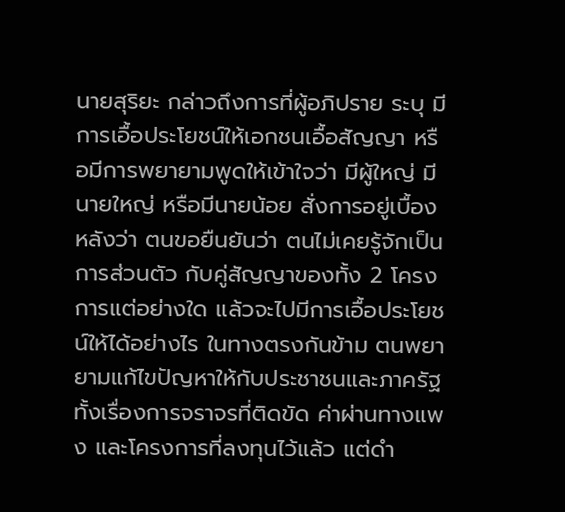นายสุริยะ กล่าวถึงการที่ผู้อภิปราย ระบุ มีการเอื้อประโยชน์ให้เอกชนเอื้อสัญญา หรือมีการพยายามพูดให้เข้าใจว่า มีผู้ใหญ่ มีนายใหญ่ หรือมีนายน้อย สั่งการอยู่เบื้องหลังว่า ตนขอยืนยันว่า ตนไม่เคยรู้จักเป็นการส่วนตัว กับคู่สัญญาของทั้ง 2 โครงการแต่อย่างใด แล้วจะไปมีการเอื้อประโยชน์ให้ได้อย่างไร ในทางตรงกันข้าม ตนพยายามแก้ไขปัญหาให้กับประชาชนและภาครัฐ ทั้งเรื่องการจราจรที่ติดขัด ค่าผ่านทางแพง และโครงการที่ลงทุนไว้แล้ว แต่ดำ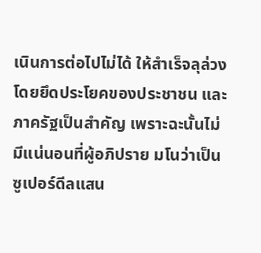เนินการต่อไปไม่ได้ ให้สำเร็จลุล่วง โดยยึดประโยคของประชาชน และภาครัฐเป็นสำคัญ เพราะฉะนั้นไม่มีแน่นอนที่ผู้อภิปราย มโนว่าเป็นซูเปอร์ดีลแสน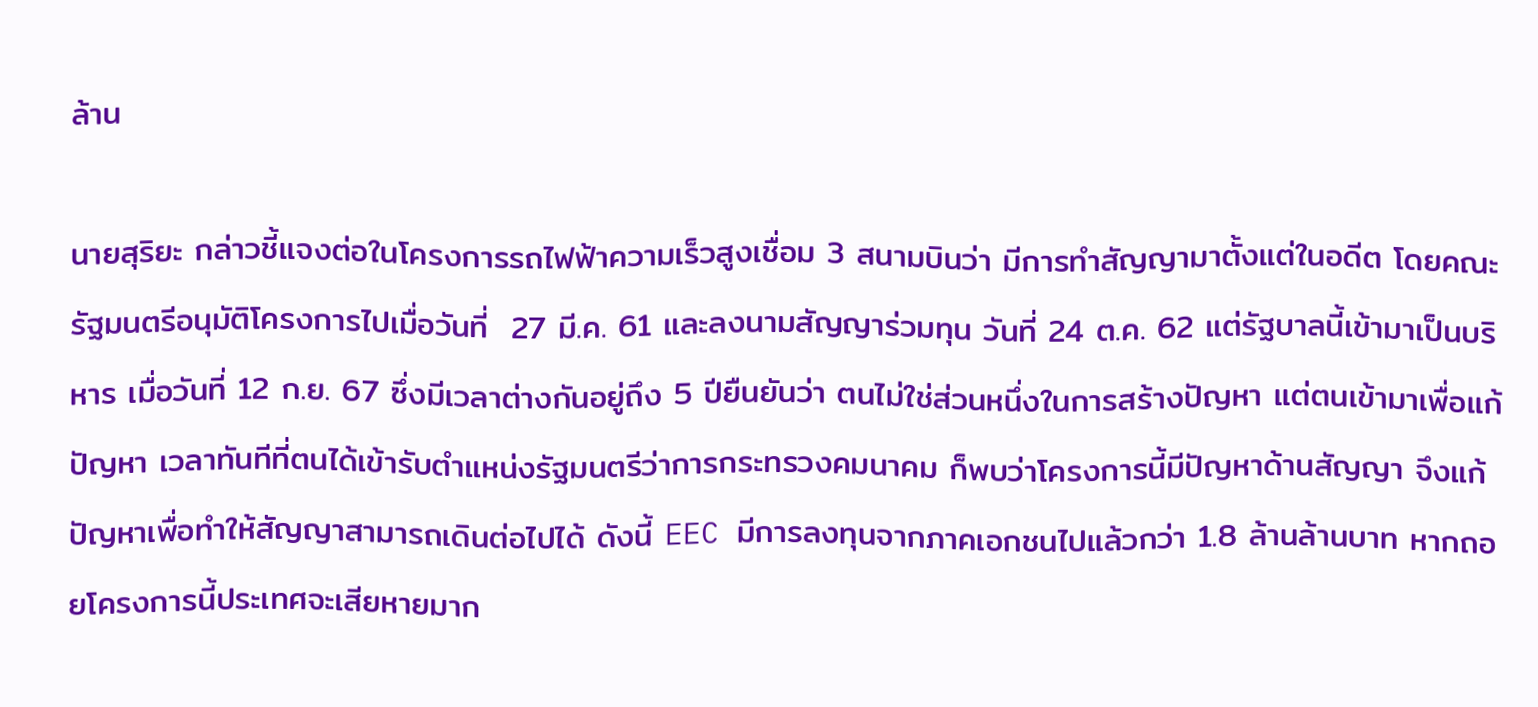ล้าน

นายสุริยะ กล่าวชี้แจงต่อในโครงการรถไฟฟ้าความเร็วสูงเชื่อม 3 สนามบินว่า มีการทำสัญญามาตั้งแต่ในอดีต โดยคณะรัฐมนตรีอนุมัติโครงการไปเมื่อวันที่  27 มี.ค. 61 และลงนามสัญญาร่วมทุน วันที่ 24 ต.ค. 62 แต่รัฐบาลนี้เข้ามาเป็นบริหาร เมื่อวันที่ 12 ก.ย. 67 ซึ่งมีเวลาต่างกันอยู่ถึง 5 ปียืนยันว่า ตนไม่ใช่ส่วนหนึ่งในการสร้างปัญหา แต่ตนเข้ามาเพื่อแก้ปัญหา เวลาทันทีที่ตนได้เข้ารับตำแหน่งรัฐมนตรีว่าการกระทรวงคมนาคม ก็พบว่าโครงการนี้มีปัญหาด้านสัญญา จึงแก้ปัญหาเพื่อทำให้สัญญาสามารถเดินต่อไปได้ ดังนี้ EEC มีการลงทุนจากภาคเอกชนไปแล้วกว่า 1.8 ล้านล้านบาท หากถอยโครงการนี้ประเทศจะเสียหายมาก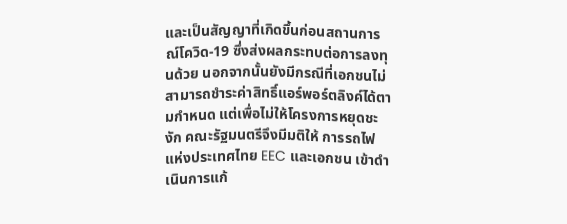และเป็นสัญญาที่เกิดขึ้นก่อนสถานการณ์โควิด-19 ซึ่งส่งผลกระทบต่อการลงทุนด้วย นอกจากนั้นยังมีกรณีที่เอกชนไม่สามารถชำระค่าสิทธิ์แอร์พอร์ตลิงค์ได้ตามกำหนด แต่เพื่อไม่ให้โครงการหยุดชะงัก คณะรัฐมนตรีจึงมีมติให้ การรถไฟแห่งประเทศไทย EEC และเอกชน เข้าดำเนินการแก้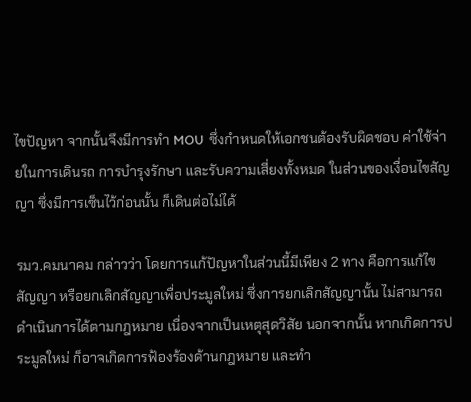ไขปัญหา จากนั้นจึงมีการทำ MOU  ซึ่งกำหนดให้เอกชนต้องรับผิดชอบ ค่าใช้จ่ายในการเดินรถ การบำรุงรักษา และรับความเสี่ยงทั้งหมด ในส่วนของเงื่อนไขสัญญา ซึ่งมีการเซ็นไว้ก่อนนั้น ก็เดินต่อไม่ได้

รมว.คมนาคม กล่าวว่า โดยการแก้ปัญหาในส่วนนี้มีเพียง 2 ทาง คือการแก้ไขสัญญา หรือยกเลิกสัญญาเพื่อประมูลใหม่ ซึ่งการยกเลิกสัญญานั้น ไม่สามารถดำเนินการได้ตามกฎหมาย เนื่องจากเป็นเหตุสุดวิสัย นอกจากนั้น หากเกิดการประมูลใหม่ ก็อาจเกิดการฟ้องร้องด้านกฎหมาย และทำ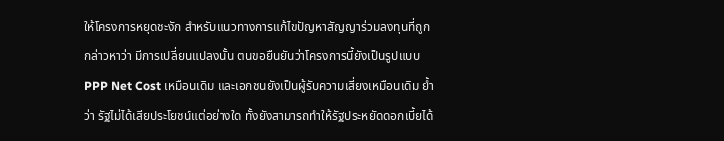ให้โครงการหยุดชะงัก สำหรับแนวทางการแก้ไขปัญหาสัญญาร่วมลงทุนที่ถูกกล่าวหาว่า มีการเปลี่ยนแปลงนั้น ตนขอยืนยันว่าโครงการนี้ยังเป็นรูปแบบ PPP Net Cost เหมือนเดิม และเอกชนยังเป็นผู้รับความเสี่ยงเหมือนเดิม ย้ำว่า รัฐไม่ได้เสียประโยชน์แต่อย่างใด ทั้งยังสามารถทำให้รัฐประหยัดดอกเบี้ยได้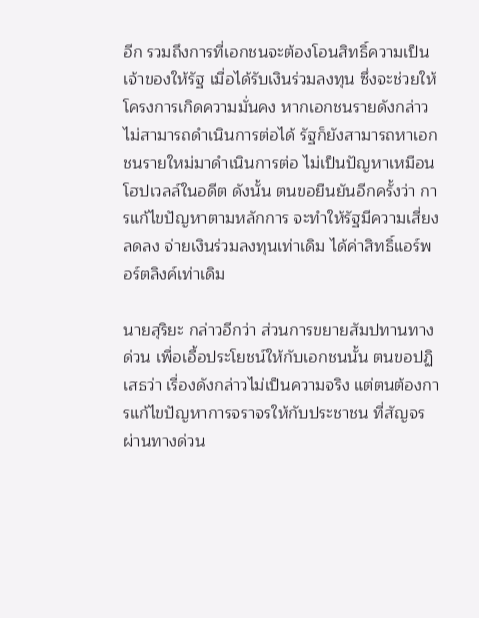อีก รวมถึงการที่เอกชนจะต้องโอนสิทธิ์ความเป็นเจ้าของให้รัฐ เมื่อได้รับเงินร่วมลงทุน ซึ่งจะช่วยให้โครงการเกิดความมั่นคง หากเอกชนรายดังกล่าวไม่สามารถดำเนินการต่อได้ รัฐก็ยังสามารถหาเอกชนรายใหม่มาดำเนินการต่อ ไม่เป็นปัญหาเหมือนโฮปเวลล์ในอดีต ดังนั้น ตนขอยืนยันอีกครั้งว่า การแก้ไขปัญหาตามหลักการ จะทำให้รัฐมีความเสี่ยงลดลง จ่ายเงินร่วมลงทุนเท่าเดิม ได้ค่าสิทธิ์แอร์พอร์ตลิงค์เท่าเดิม

นายสุริยะ กล่าวอีกว่า ส่วนการขยายสัมปทานทางด่วน เพื่อเอื้อประโยชน์ให้กับเอกชนนั้น ตนขอปฏิเสธว่า เรื่องดังกล่าวไม่เป็นความจริง แต่ตนต้องการแก้ไขปัญหาการจราจรให้กับประชาชน ที่สัญจรผ่านทางด่วน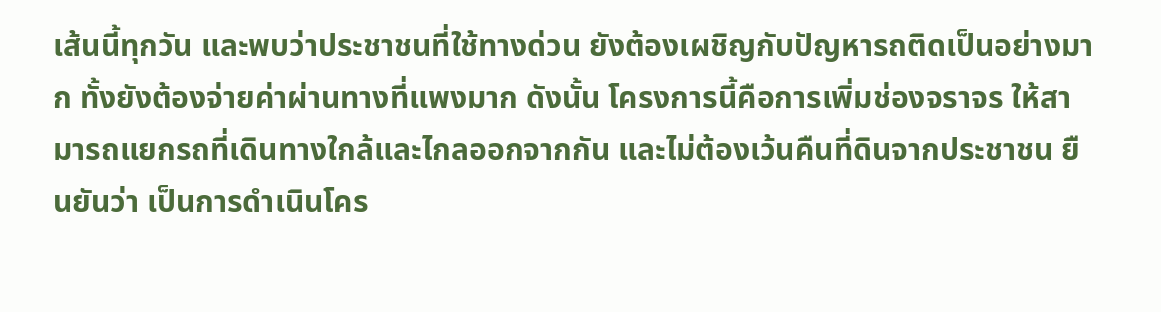เส้นนี้ทุกวัน และพบว่าประชาชนที่ใช้ทางด่วน ยังต้องเผชิญกับปัญหารถติดเป็นอย่างมาก ทั้งยังต้องจ่ายค่าผ่านทางที่แพงมาก ดังนั้น โครงการนี้คือการเพิ่มช่องจราจร ให้สามารถแยกรถที่เดินทางใกล้และไกลออกจากกัน และไม่ต้องเว้นคืนที่ดินจากประชาชน ยืนยันว่า เป็นการดำเนินโคร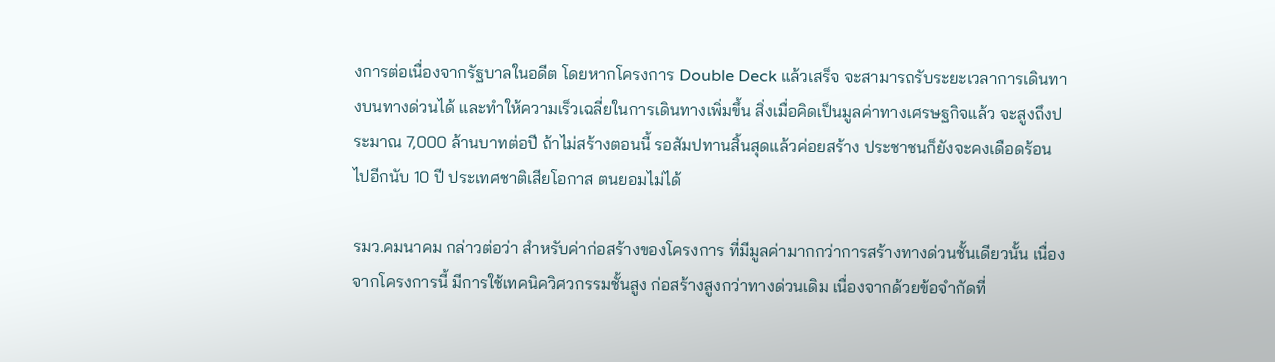งการต่อเนื่องจากรัฐบาลในอดีต โดยหากโครงการ Double Deck แล้วเสร็จ จะสามารถรับระยะเวลาการเดินทางบนทางด่วนได้ และทำให้ความเร็วเฉลี่ยในการเดินทางเพิ่มขึ้น สิ่งเมื่อคิดเป็นมูลค่าทางเศรษฐกิจแล้ว จะสูงถึงประมาณ 7,000 ล้านบาทต่อปี ถ้าไม่สร้างตอนนี้ รอสัมปทานสิ้นสุดแล้วค่อยสร้าง ประชาชนก็ยังจะคงเดือดร้อนไปอีกนับ 10 ปี ประเทศชาติเสียโอกาส ตนยอมไม่ได้

รมว.คมนาคม กล่าวต่อว่า สำหรับค่าก่อสร้างของโครงการ ที่มีมูลค่ามากกว่าการสร้างทางด่วนชั้นเดียวนั้น เนื่องจากโครงการนี้ มีการใช้เทคนิควิศวกรรมชั้นสูง ก่อสร้างสูงกว่าทางด่วนเดิม เนื่องจากด้วยข้อจำกัดที่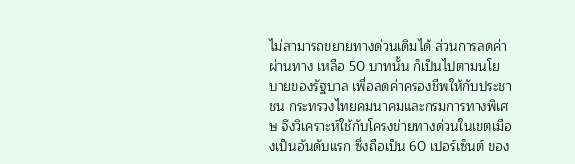ไม่สามารถขยายทางด่วนเดิมได้ ส่วนการลดค่าผ่านทาง เหลือ 50 บาทนั้น ก็เป็นไปตามนโยบายของรัฐบาล เพื่อลดค่าครองชีพให้กับประชาชน กระทรวงไทยคมนาคมและกรมการทางพิเศษ จึงวิเคราะห์ใช้กับโครงข่ายทางด่วนในเขตเมืองเป็นอันดับแรก ซึ่งถือเป็น 60 เปอร์เซ็นต์ ของ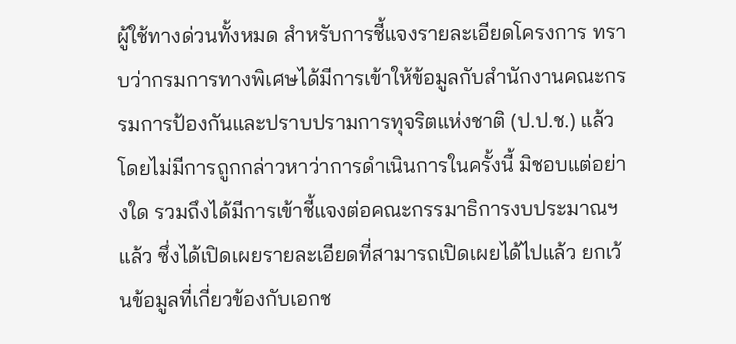ผู้ใช้ทางด่วนทั้งหมด สำหรับการชี้แจงรายละเอียดโครงการ ทราบว่ากรมการทางพิเศษได้มีการเข้าให้ข้อมูลกับสำนักงานคณะกรรมการป้องกันและปราบปรามการทุจริตแห่งชาติ (ป.ป.ช.) แล้ว โดยไม่มีการถูกกล่าวหาว่าการดำเนินการในครั้งนี้ มิชอบแต่อย่างใด รวมถึงได้มีการเข้าชี้แจงต่อคณะกรรมาธิการงบประมาณฯ แล้ว ซึ่งได้เปิดเผยรายละเอียดที่สามารถเปิดเผยได้ไปแล้ว ยกเว้นข้อมูลที่เกี่ยวข้องกับเอกช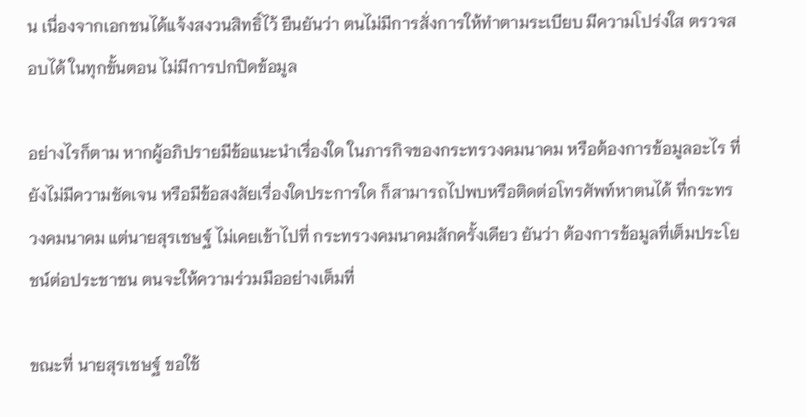น เนื่องจากเอกชนได้แจ้งสงวนสิทธิ์ไว้ ยืนยันว่า ตนไม่มีการสั่งการให้ทำตามระเบียบ มีความโปร่งใส ตรวจสอบได้ ในทุกขั้นตอน ไม่มีการปกปิดข้อมูล

อย่างไรก็ตาม หากผู้อภิปรายมีข้อแนะนำเรื่องใด ในภารกิจของกระทรวงคมนาคม หรือต้องการข้อมูลอะไร ที่ยังไม่มีความชัดเจน หรือมีข้อสงสัยเรื่องใดประการใด ก็สามารถไปพบหรือติดต่อโทรศัพท์หาตนได้ ที่กระทรวงคมนาคม แต่นายสุรเชษฐ์ ไม่เคยเข้าไปที่ กระทรวงคมนาคมสักครั้งเดียว ยันว่า ต้องการข้อมูลที่เต็มประโยชน์ต่อประชาชน ตนจะให้ความร่วมมืออย่างเต็มที่

ขณะที่ นายสุรเชษฐ์ ขอใช้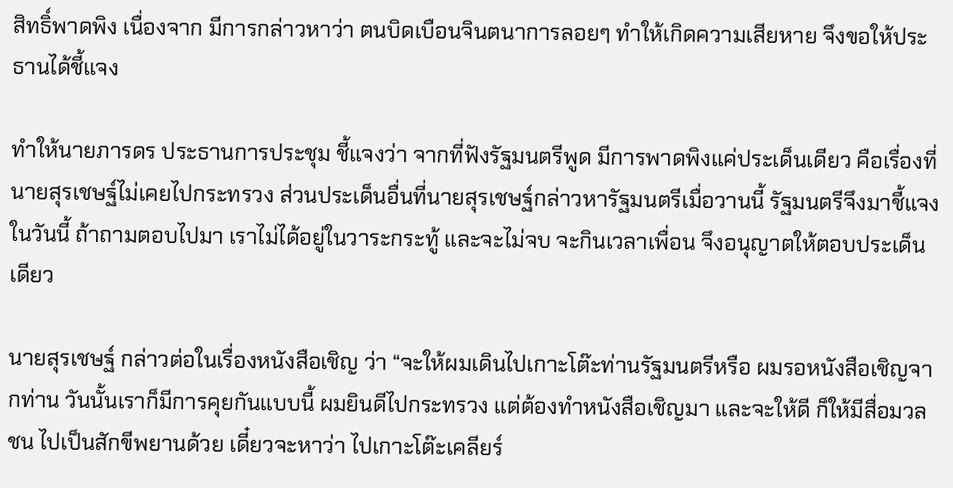สิทธิ์พาดพิง เนื่องจาก มีการกล่าวหาว่า ตนบิดเบือนจินตนาการลอยๆ ทำให้เกิดความเสียหาย จึงขอให้ประธานได้ชี้แจง

ทำให้นายภารดร ประธานการประชุม ชี้แจงว่า จากที่ฟังรัฐมนตรีพูด มีการพาดพิงแค่ประเด็นเดียว คือเรื่องที่นายสุรเชษฐ์ไม่เคยไปกระทรวง ส่วนประเด็นอื่นที่นายสุรเชษฐ์กล่าวหารัฐมนตรีเมื่อวานนี้ รัฐมนตรีจึงมาชี้แจงในวันนี้ ถ้าถามตอบไปมา เราไม่ได้อยู่ในวาระกระทู้ และจะไม่จบ จะกินเวลาเพื่อน จึงอนุญาตให้ตอบประเด็นเดียว

นายสุรเชษฐ์ กล่าวต่อในเรื่องหนังสือเชิญ ว่า “จะให้ผมเดินไปเกาะโต๊ะท่านรัฐมนตรีหรือ ผมรอหนังสือเชิญจากท่าน วันนั้นเราก็มีการคุยกันแบบนี้ ผมยินดีไปกระทรวง แต่ต้องทำหนังสือเชิญมา และจะให้ดี ก็ให้มีสื่อมวลชน ไปเป็นสักขีพยานด้วย เดี๋ยวจะหาว่า ไปเกาะโต๊ะเคลียร์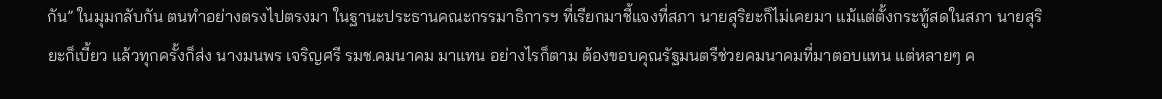กัน” ในมุมกลับกัน ตนทำอย่างตรงไปตรงมา ในฐานะประธานคณะกรรมาธิการฯ ที่เรียกมาชี้แจงที่สภา นายสุริยะก็ไม่เคยมา แม้แต่ตั้งกระทู้สดในสภา นายสุริยะก็เบี้ยว แล้วทุกครั้งก็ส่ง นางมนพร เจริญศรี รมช.คมนาคม มาแทน อย่างไรก็ตาม ต้องขอบคุณรัฐมนตรีช่วยคมนาคมที่มาตอบแทน แต่หลายๆ ค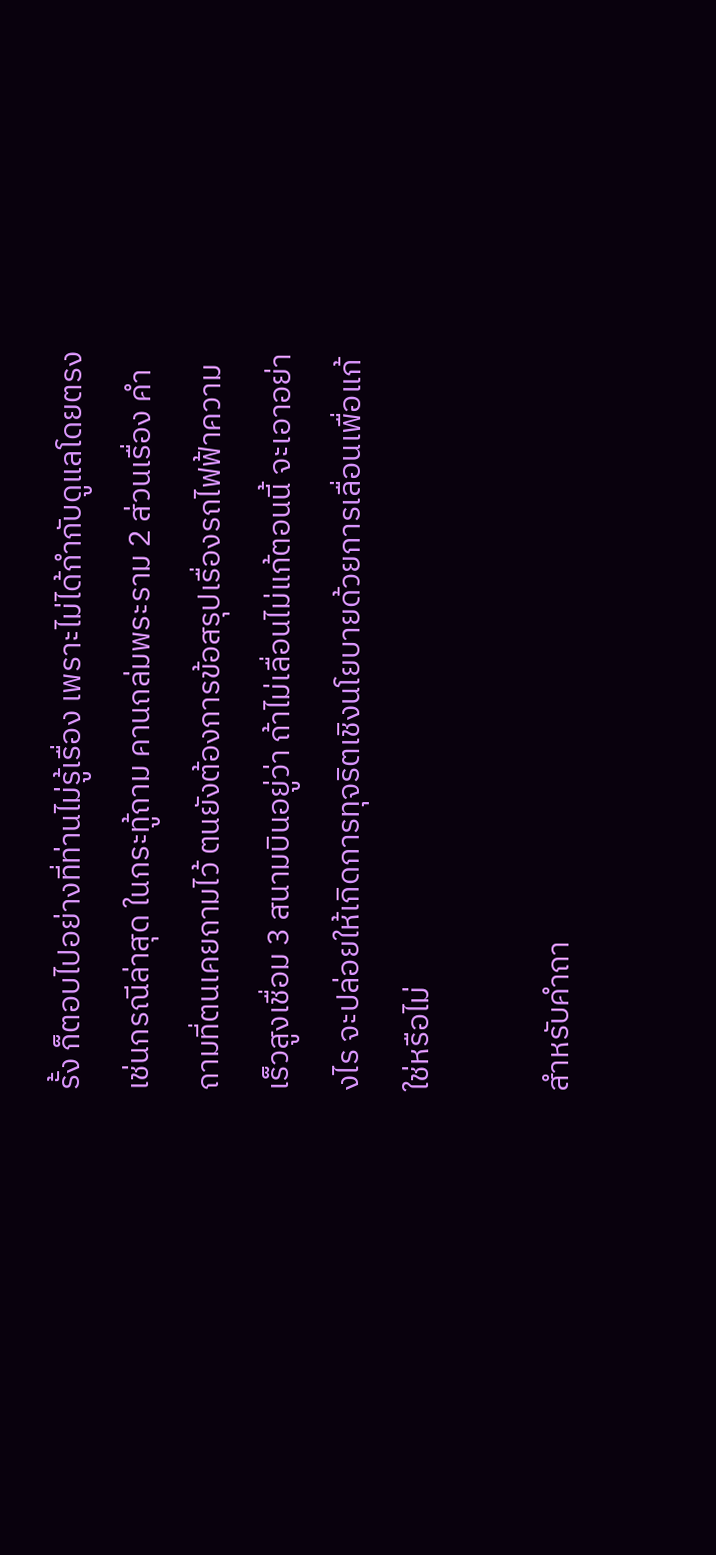รั้ง ก็ตอบไปอย่างที่ท่านไม่รู้เรื่อง เพราะไม่ได้กำกับดูแลโดยตรง เช่นกรณีล่าสุด ในกระทู้ถาม คานถล่มพระราม 2 ส่วนเรื่อง คำถามที่ตนเคยถามไว้ ตนยังต้องการข้อสรุปเรื่องรถไฟฟ้าความเร็วสูงเชื่อม 3 สนามบินอยู่ว่า ถ้าไม่เลื่อนไม่แก้ตอนนี้ จะเอาอย่างไร จะปล่อยให้เกิดการทุจริตเชิงนโยบายด้วยการเลื่อนเพื่อแก้ใช่หรือไม่

สำหรับคำถา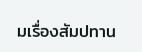มเรื่องสัมปทาน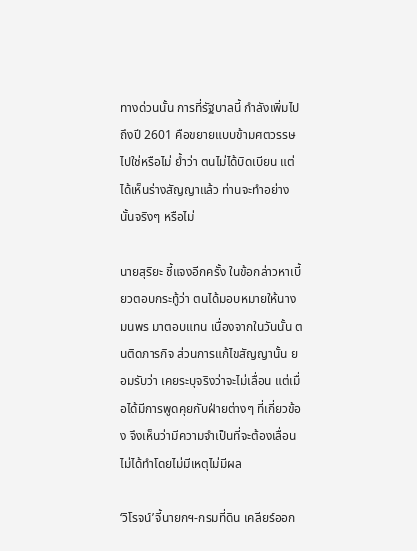ทางด่วนนั้น การที่รัฐบาลนี้ กำลังเพิ่มไปถึงปี 2601 คือขยายแบบข้ามศตวรรษไปใช่หรือไม่ ย้ำว่า ตนไม่ได้บิดเบียน แต่ได้เห็นร่างสัญญาแล้ว ท่านจะทำอย่างนั้นจริงๆ หรือไม่

นายสุริยะ ชี้แจงอีกครั้ง ในข้อกล่าวหาเบี้ยวตอบกระทู้ว่า ตนได้มอบหมายให้นางมนพร มาตอบแทน เนื่องจากในวันนั้น ตนติดภารกิจ ส่วนการแก้ไขสัญญานั้น ยอมรับว่า เคยระบุจริงว่าจะไม่เลื่อน แต่เมื่อได้มีการพูดคุยกับฝ่ายต่างๆ ที่เกี่ยวข้อง จึงเห็นว่ามีความจำเป็นที่จะต้องเลื่อน ไม่ได้ทำโดยไม่มีเหตุไม่มีผล

‘วิโรจน์’จี้นายกฯ-กรมที่ดิน เคลียร์ออก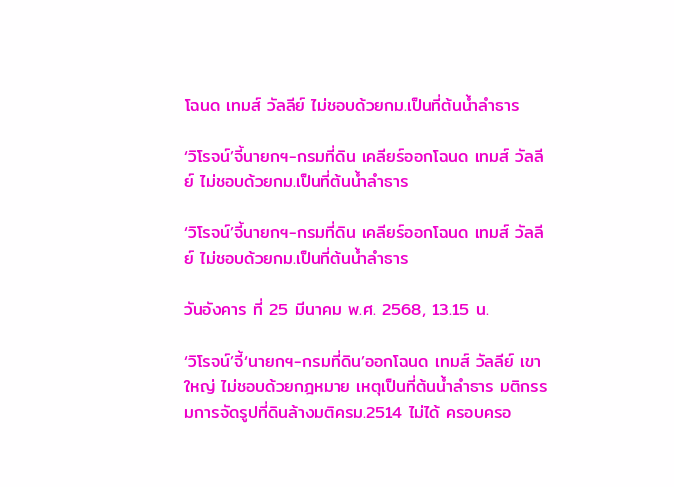โฉนด เทมส์ วัลลีย์ ไม่ชอบด้วยกม.เป็นที่ต้นน้ำลำธาร

‘วิโรจน์’จี้นายกฯ-กรมที่ดิน เคลียร์ออกโฉนด เทมส์ วัลลีย์ ไม่ชอบด้วยกม.เป็นที่ต้นน้ำลำธาร

‘วิโรจน์’จี้นายกฯ-กรมที่ดิน เคลียร์ออกโฉนด เทมส์ วัลลีย์ ไม่ชอบด้วยกม.เป็นที่ต้นน้ำลำธาร

วันอังคาร ที่ 25 มีนาคม พ.ศ. 2568, 13.15 น.

‘วิโรจน์’จี้‘นายกฯ-กรมที่ดิน’ออกโฉนด เทมส์ วัลลีย์ เขาใหญ่ ไม่ชอบด้วยกฎหมาย เหตุเป็นที่ต้นน้ำลำธาร มติกรรมการจัดรูปที่ดินล้างมติครม.2514 ไม่ได้ ครอบครอ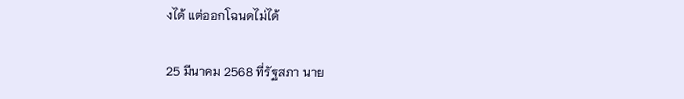งได้ แต่ออกโฉนดไม่ได้

25 มีนาคม 2568 ที่รัฐสภา นาย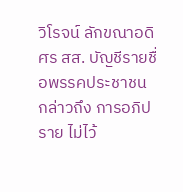วิโรจน์ ลักขณาอดิศร สส. บัญชีรายชื่อพรรคประชาชน  กล่าวถึง การอภิปราย ไม่ไว้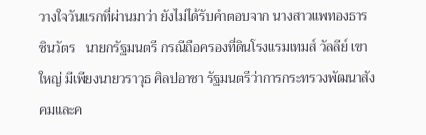วางใจวันแรกที่ผ่านมาว่า ยังไม่ได้รับคำตอบจาก นางสาวแพทองธาร ชินวัตร   นายกรัฐมนตรี กรณีถือครองที่ดินโรงแรมเทมส์ วัลลีย์ เขาใหญ่ มีเพียงนายวราวุธ ศิลปอาชา รัฐมนตรีว่าการกระทรวงพัฒนาสังคมและค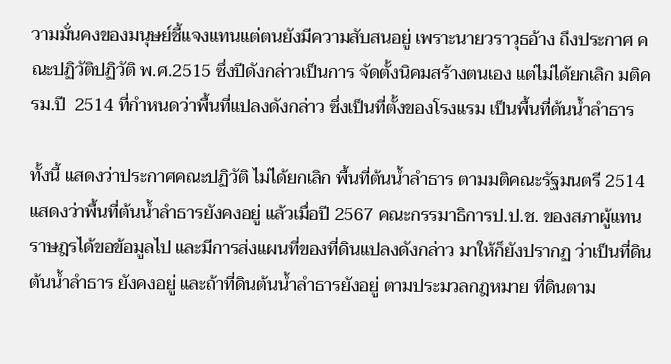วามมั่นคงของมนุษย์ชี้แจงแทนแต่ตนยังมีความสับสนอยู่ เพราะนายวราวุธอ้าง ถึงประกาศ คณะปฏิวัติปฏิวัติ พ.ศ.2515 ซึ่งปีดังกล่าวเป็นการ จัดตั้งนิคมสร้างตนเอง แต่ไม่ได้ยกเลิก มติครม.ปี  2514 ที่กำหนดว่าพื้นที่แปลงดังกล่าว ซึ่งเป็นที่ตั้งของโรงแรม เป็นพื้นที่ต้นน้ำลำธาร

ทั้งนี้ แสดงว่าประกาศคณะปฏิวัติ ไม่ได้ยกเลิก พื้นที่ต้นน้ำลำธาร ตามมติคณะรัฐมนตรี 2514 แสดงว่าพื้นที่ต้นน้ำลำธารยังคงอยู่ แล้วเมื่อปี 2567 คณะกรรมาธิการป.ป.ช. ของสภาผู้แทนราษฎรได้ขอข้อมูลไป และมีการส่งแผนที่ของที่ดินแปลงดังกล่าว มาให้ก็ยังปรากฏ ว่าเป็นที่ดินต้นน้ำลำธาร ยังคงอยู่ และถ้าที่ดินต้นน้ำลำธารยังอยู่ ตามประมวลกฎหมาย ที่ดินตาม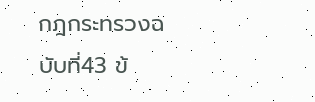กฎกระทรวงฉบับที่43 ข้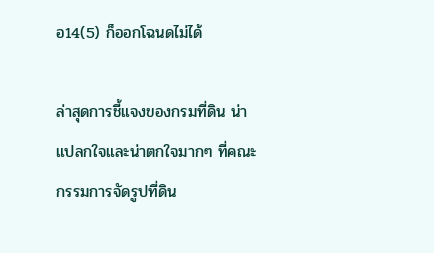อ14(5) ก็ออกโฉนดไม่ได้

ล่าสุดการชี้แจงของกรมที่ดิน น่าแปลกใจและน่าตกใจมากๆ ที่คณะกรรมการจัดรูปที่ดิน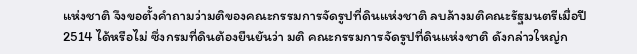แห่งชาติ จึงขอตั้งคำถามว่ามติของคณะกรรมการจัดรูปที่ดินแห่งชาติ ลบล้างมติคณะรัฐมนตรีเมื่อปี 2514 ได้หรือไม่ ซึ่งกรมที่ดินต้องยืนยันว่า มติ คณะกรรมการจัดรูปที่ดินแห่งชาติ ดังกล่าวใหญ่ก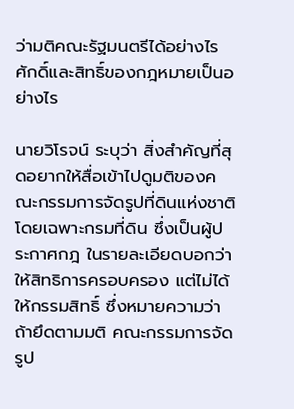ว่ามติคณะรัฐมนตรีได้อย่างไร ศักดิ์และสิทธิ์ของกฎหมายเป็นอย่างไร

นายวิโรจน์ ระบุว่า สิ่งสำคัญที่สุดอยากให้สื่อเข้าไปดูมติของคณะกรรมการจัดรูปที่ดินแห่งชาติ โดยเฉพาะกรมที่ดิน ซึ่งเป็นผู้ประกาศกฎ ในรายละเอียดบอกว่าให้สิทธิการครอบครอง แต่ไม่ได้ให้กรรมสิทธิ์ ซึ่งหมายความว่าถ้ายึดตามมติ คณะกรรมการจัดรูป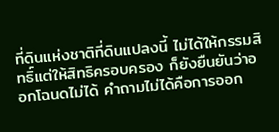ที่ดินแห่งชาติที่ดินแปลงนี้ ไม่ได้ให้กรรมสิทธิ์แต่ให้สิทธิครอบครอง ก็ยังยืนยันว่าออกโฉนดไม่ได้ คำถามไม่ได้คือการออก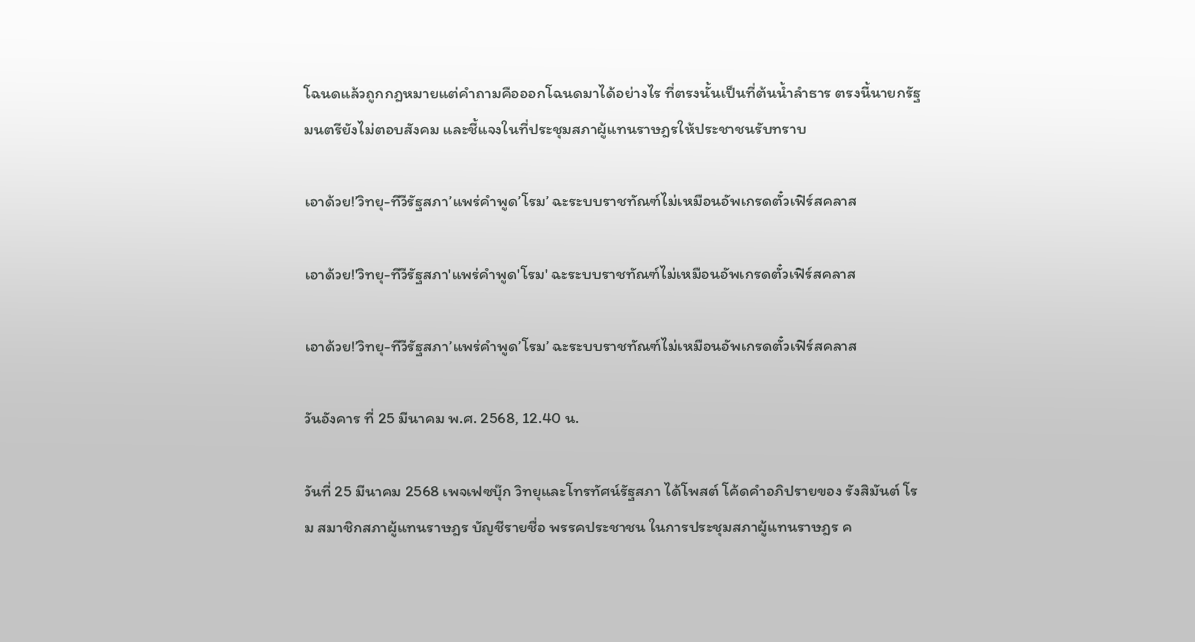โฉนดแล้วถูกกฎหมายแต่คำถามคือออกโฉนดมาได้อย่างไร ที่ตรงนั้นเป็นที่ต้นน้ำลำธาร ตรงนี้นายกรัฐมนตรียังไม่ตอบสังคม และชี้แจงในที่ประชุมสภาผู้แทนราษฎรให้ประชาชนรับทราบ

เอาด้วย!’วิทยุ-ทีวีรัฐสภา’แพร่คำพูด’โรม’ ฉะระบบราชทัณฑ์ไม่เหมือนอัพเกรดตั๋วเฟิร์สคลาส

เอาด้วย!'วิทยุ-ทีวีรัฐสภา'แพร่คำพูด'โรม' ฉะระบบราชทัณฑ์ไม่เหมือนอัพเกรดตั๋วเฟิร์สคลาส

เอาด้วย!’วิทยุ-ทีวีรัฐสภา’แพร่คำพูด’โรม’ ฉะระบบราชทัณฑ์ไม่เหมือนอัพเกรดตั๋วเฟิร์สคลาส

วันอังคาร ที่ 25 มีนาคม พ.ศ. 2568, 12.40 น.

วันที่ 25 มีนาคม 2568 เพจเฟซบุ๊ก วิทยุและโทรทัศน์รัฐสภา ได้โพสต์ โค้ดคำอภิปรายของ รังสิมันต์ โรม สมาชิกสภาผู้แทนราษฎร บัญชีรายชื่อ พรรคประชาชน ในการประชุมสภาผู้แทนราษฎร ค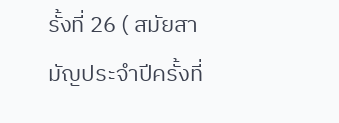รั้งที่ 26 ( สมัยสามัญประจำปีครั้งที่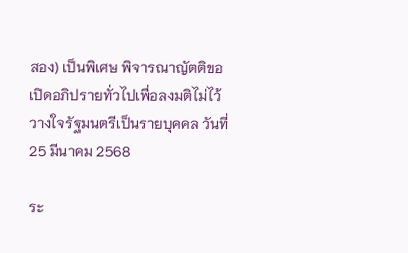สอง) เป็นพิเศษ พิจารณาญัตติขอเปิดอภิปรายทั่วไปเพื่อลงมติไม่ไว้วางใจรัฐมนตรีเป็นรายบุคคล วันที่ 25 มีนาคม 2568

ระ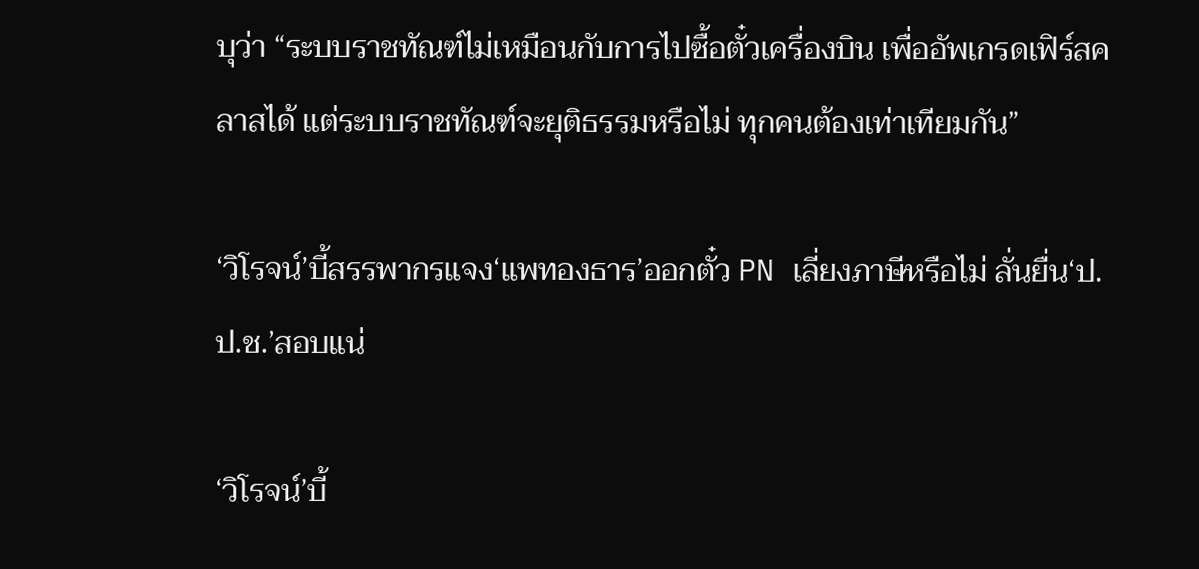บุว่า “ระบบราชทัณฑ์ไม่เหมือนกับการไปซื้อตั๋วเครื่องบิน เพื่ออัพเกรดเฟิร์สคลาสได้ แต่ระบบราชทัณฑ์จะยุติธรรมหรือไม่ ทุกคนต้องเท่าเทียมกัน”

‘วิโรจน์’บี้สรรพากรแจง‘แพทองธาร’ออกตั๋ว PN เลี่ยงภาษีหรือไม่ ลั่นยื่น‘ป.ป.ช.’สอบแน่

‘วิโรจน์’บี้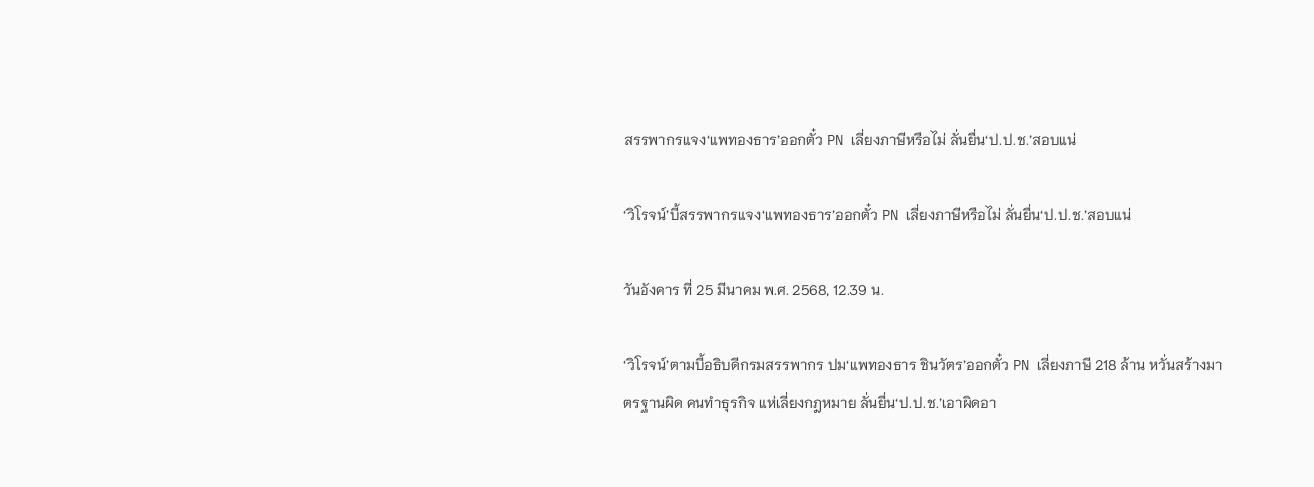สรรพากรแจง‘แพทองธาร’ออกตั๋ว PN เลี่ยงภาษีหรือไม่ ลั่นยื่น‘ป.ป.ช.’สอบแน่

‘วิโรจน์’บี้สรรพากรแจง‘แพทองธาร’ออกตั๋ว PN เลี่ยงภาษีหรือไม่ ลั่นยื่น‘ป.ป.ช.’สอบแน่

วันอังคาร ที่ 25 มีนาคม พ.ศ. 2568, 12.39 น.

‘วิโรจน์’ตามบี้อธิบดีกรมสรรพากร ปม‘แพทองธาร ชินวัตร’ออกตั๋ว PN เลี่ยงภาษี 218 ล้าน หวั่นสร้างมาตรฐานผิด คนทำธุรกิจ แห่เลี่ยงกฎหมาย ลั่นยื่น‘ป.ป.ช.’เอาผิดอา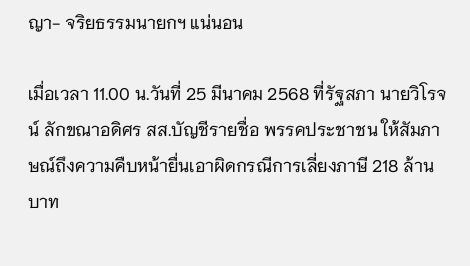ญา- จริยธรรมนายกฯ แน่นอน

เมื่อเวลา 11.00 น.วันที่ 25 มีนาคม 2568 ที่รัฐสภา นายวิโรจน์ ลักขณาอดิศร สส.บัญชีรายชื่อ พรรคประชาชน ให้สัมภาษณ์ถึงความคืบหน้ายื่นเอาผิดกรณีการเลี่ยงภาษี 218 ล้านบาท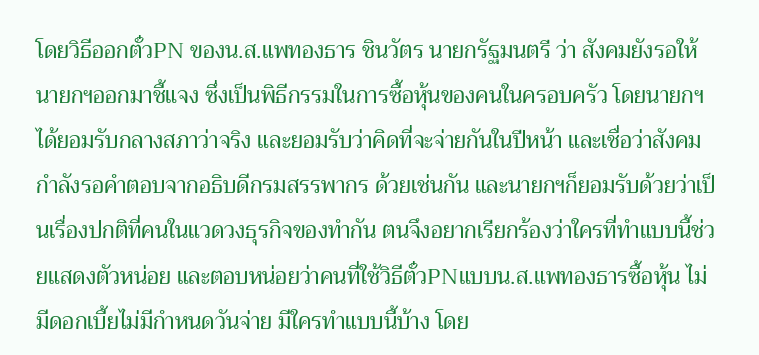โดยวิธีออกตั๋วPN ของน.ส.แพทองธาร ชินวัตร นายกรัฐมนตรี ว่า สังคมยังรอให้นายกฯออกมาชี้แจง ซึ่งเป็นพิธีกรรมในการซื้อหุ้นของคนในครอบครัว โดยนายกฯได้ยอมรับกลางสภาว่าจริง และยอมรับว่าคิดที่จะจ่ายกันในปีหน้า และเชื่อว่าสังคมกำลังรอคำตอบจากอธิบดีกรมสรรพากร ด้วยเช่นกัน และนายกฯก็ยอมรับด้วยว่าเป็นเรื่องปกติที่คนในแวดวงธุรกิจของทำกัน ตนจึงอยากเรียกร้องว่าใครที่ทำแบบนี้ช่วยแสดงตัวหน่อย และตอบหน่อยว่าคนที่ใช้วิธีตั๋วPNแบบน.ส.แพทองธารซื้อหุ้น ไม่มีดอกเบี้ยไม่มีกำหนดวันจ่าย มีใครทำแบบนี้บ้าง โดย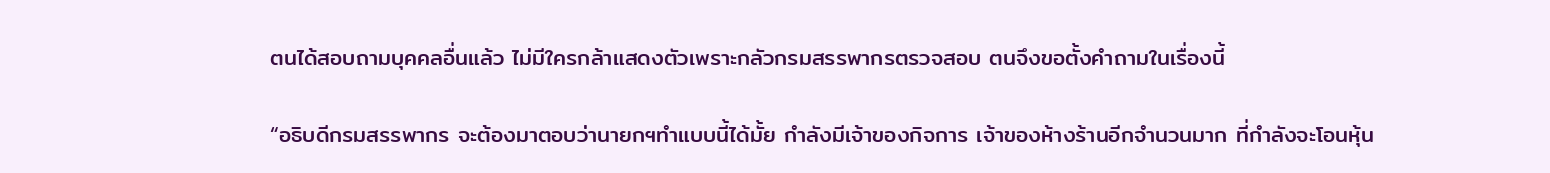ตนได้สอบถามบุคคลอื่นแล้ว ไม่มีใครกล้าแสดงตัวเพราะกลัวกรมสรรพากรตรวจสอบ ตนจึงขอตั้งคำถามในเรื่องนี้

“อธิบดีกรมสรรพากร จะต้องมาตอบว่านายกฯทำแบบนี้ได้มั้ย กำลังมีเจ้าของกิจการ เจ้าของห้างร้านอีกจำนวนมาก ที่กำลังจะโอนหุ้น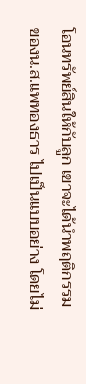โอนทรัพย์สินให้กับลูก เขาจะได้นำพฤติกรรมของน.ส.แพทองธาร ไปเป็นแบบอย่าง โดยไม่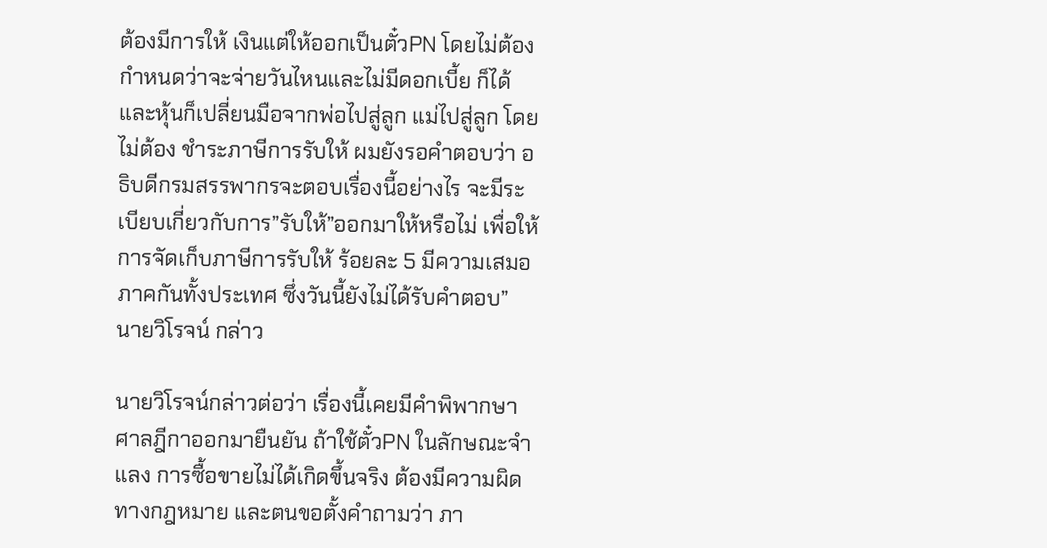ต้องมีการให้ เงินแต่ให้ออกเป็นตั๋วPN โดยไม่ต้องกำหนดว่าจะจ่ายวันไหนและไม่มีดอกเบี้ย ก็ได้ และหุ้นก็เปลี่ยนมือจากพ่อไปสู่ลูก แม่ไปสู่ลูก โดยไม่ต้อง ชำระภาษีการรับให้ ผมยังรอคำตอบว่า อธิบดีกรมสรรพากรจะตอบเรื่องนี้อย่างไร จะมีระเบียบเกี่ยวกับการ”รับให้”ออกมาให้หรือไม่ เพื่อให้การจัดเก็บภาษีการรับให้ ร้อยละ 5 มีความเสมอภาคกันทั้งประเทศ ซึ่งวันนี้ยังไม่ได้รับคำตอบ” นายวิโรจน์ กล่าว

นายวิโรจน์กล่าวต่อว่า เรื่องนี้เคยมีคำพิพากษาศาลฎีกาออกมายืนยัน ถ้าใช้ตั๋วPN ในลักษณะจำแลง การซื้อขายไม่ได้เกิดขึ้นจริง ต้องมีความผิดทางกฎหมาย และตนขอตั้งคำถามว่า ภา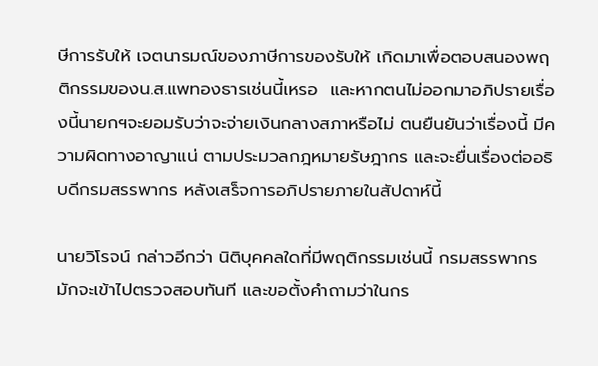ษีการรับให้ เจตนารมณ์ของภาษีการของรับให้ เกิดมาเพื่อตอบสนองพฤติกรรมของน.ส.แพทองธารเช่นนี้เหรอ  และหากตนไม่ออกมาอภิปรายเรื่องนี้นายกฯจะยอมรับว่าจะจ่ายเงินกลางสภาหรือไม่ ตนยืนยันว่าเรื่องนี้ มีความผิดทางอาญาแน่ ตามประมวลกฎหมายรัษฎากร และจะยื่นเรื่องต่ออธิบดีกรมสรรพากร หลังเสร็จการอภิปรายภายในสัปดาห์นี้

นายวิโรจน์ กล่าวอีกว่า นิติบุคคลใดที่มีพฤติกรรมเช่นนี้ กรมสรรพากรมักจะเข้าไปตรวจสอบทันที และขอตั้งคำถามว่าในกร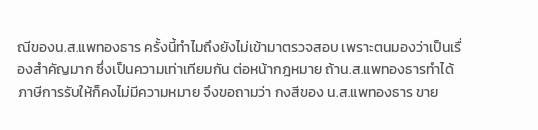ณีของน.ส.แพทองธาร ครั้งนี้ทำไมถึงยังไม่เข้ามาตรวจสอบ เพราะตนมองว่าเป็นเรื่องสำคัญมาก ซึ่งเป็นความเท่าเทียมกัน ต่อหน้ากฎหมาย ถ้าน.ส.แพทองธารทำได้ ภาษีการรับให้ก็คงไม่มีความหมาย จึงขอถามว่า กงสีของ น.ส.แพทองธาร ขาย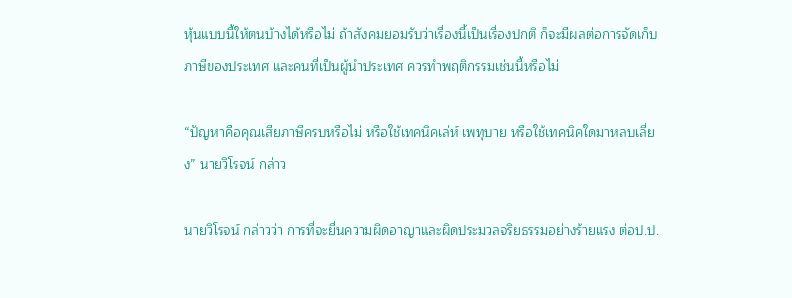หุ้นแบบนี้ให้ตนบ้างได้หรือไม่ ถ้าสังคมยอมรับว่าเรื่องนี้เป็นเรื่องปกติ ก็จะมีผลต่อการจัดเก็บภาษีของประเทศ และคนที่เป็นผู้นำประเทศ ควรทำพฤติกรรมเช่นนี้หรือไม่

“ปัญหาคือคุณเสียภาษีครบหรือไม่ หรือใช้เทคนิคเล่ห์ เพทุบาย หรือใช้เทคนิคใดมาหลบเลี่ยง” นายวิโรจน์ กล่าว

นายวิโรจน์ กล่าวว่า การที่จะยื่นความผิดอาญาและผิดประมวลจริยธรรมอย่างร้ายแรง ต่อป.ป.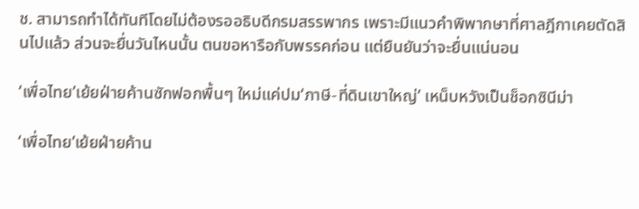ช. สามารถทำได้ทันทีโดยไม่ต้องรออธิบดีกรมสรรพากร เพราะมีแนวคำพิพากษาที่ศาลฎีกาเคยตัดสินไปแล้ว ส่วนจะยื่นวันไหนนั้น ตนขอหารือกับพรรคก่อน แต่ยืนยันว่าจะยื่นแน่นอน

‘เพื่อไทย’เย้ยฝ่ายค้านซักฟอกพื้นๆ ใหม่แค่ปม‘ภาษี-ที่ดินเขาใหญ่’ เหน็บหวังเป็นช็อกซินีม่า

‘เพื่อไทย’เย้ยฝ่ายค้าน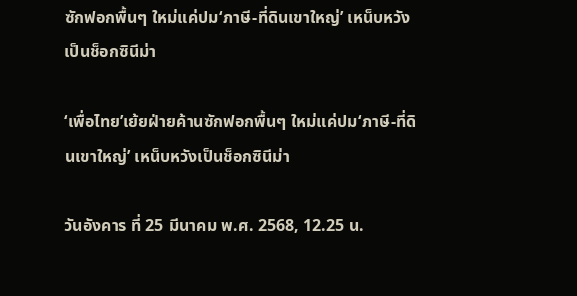ซักฟอกพื้นๆ ใหม่แค่ปม‘ภาษี-ที่ดินเขาใหญ่’ เหน็บหวังเป็นช็อกซินีม่า

‘เพื่อไทย’เย้ยฝ่ายค้านซักฟอกพื้นๆ ใหม่แค่ปม‘ภาษี-ที่ดินเขาใหญ่’ เหน็บหวังเป็นช็อกซินีม่า

วันอังคาร ที่ 25 มีนาคม พ.ศ. 2568, 12.25 น.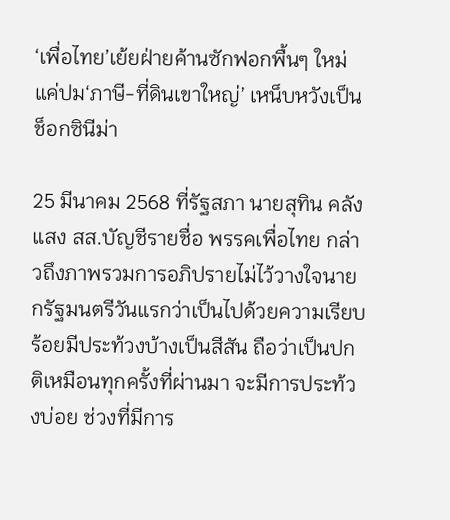‘เพื่อไทย’เย้ยฝ่ายค้านซักฟอกพื้นๆ ใหม่แค่ปม‘ภาษี-ที่ดินเขาใหญ่’ เหน็บหวังเป็นช็อกซินีม่า

25 มีนาคม 2568 ที่รัฐสภา นายสุทิน คลังแสง สส.บัญชีรายชื่อ พรรคเพื่อไทย กล่าวถึงภาพรวมการอภิปรายไม่ไว้วางใจนายกรัฐมนตรีวันแรกว่าเป็นไปด้วยความเรียบร้อยมีประท้วงบ้างเป็นสีสัน ถือว่าเป็นปกติเหมือนทุกครั้งที่ผ่านมา จะมีการประท้วงบ่อย ช่วงที่มีการ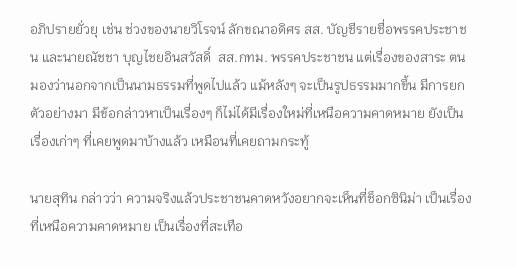อภิปรายยั่วยุ เช่น ช่วงของนายวิโรจน์ ลักขณาอดิศร สส. บัญชีรายชื่อพรรคประชาชน และนายณัชชา บุญไชยอินสวัสดิ์  สส.กทม. พรรคประชาชน แต่เรื่องของสาระ ตนมองว่านอกจากเป็นนามธรรมที่พูดไปแล้ว แม้หลังๆ จะเป็นรูปธรรมมากขึ้น มีการยกตัวอย่างมา มีข้อกล่าวหาเป็นเรื่องๆ ก็ไม่ได้มีเรื่องใหม่ที่เหนือความคาดหมาย ยังเป็นเรื่องเก่าๆ ที่เคยพูดมาบ้างแล้ว เหมือนที่เคยถามกระทู้

นายสุทิน กล่าวว่า ความจริงแล้วประชาชนคาดหวังอยากจะเห็นที่ช็อกซินิม่า เป็นเรื่องที่เหนือความคาดหมาย เป็นเรื่องที่สะเทือ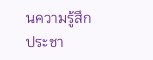นความรู้สึกประชา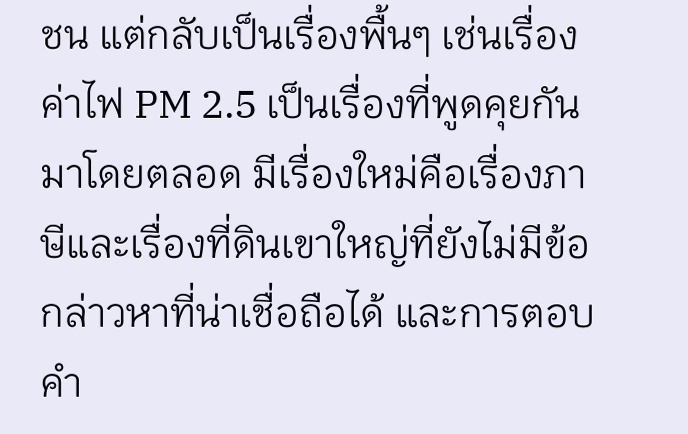ชน แต่กลับเป็นเรื่องพื้นๆ เช่นเรื่องค่าไฟ PM 2.5 เป็นเรื่องที่พูดคุยกันมาโดยตลอด มีเรื่องใหม่คือเรื่องภาษีและเรื่องที่ดินเขาใหญ่ที่ยังไม่มีข้อกล่าวหาที่น่าเชื่อถือได้ และการตอบคำ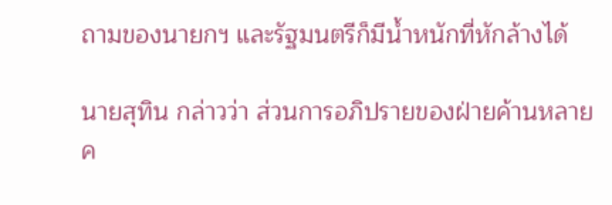ถามของนายกฯ และรัฐมนตรีก็มีน้ำหนักที่หักล้างได้

นายสุทิน กล่าวว่า ส่วนการอภิปรายของฝ่ายค้านหลายค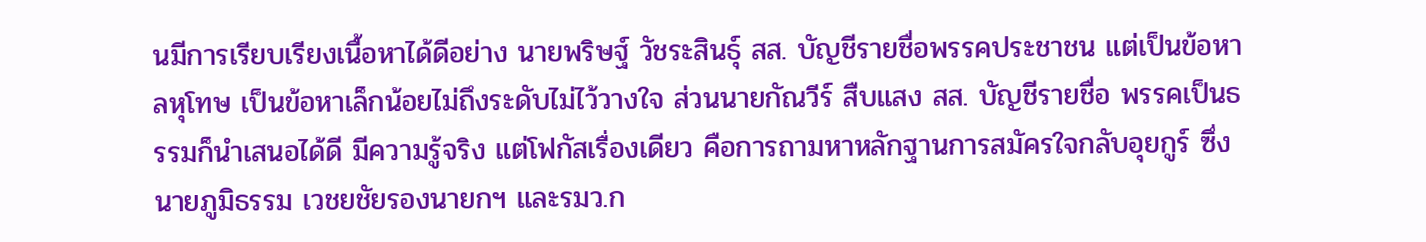นมีการเรียบเรียงเนื้อหาได้ดีอย่าง นายพริษฐ์ วัชระสินธุ์ สส. บัญชีรายชื่อพรรคประชาชน แต่เป็นข้อหาลหุโทษ เป็นข้อหาเล็กน้อยไม่ถึงระดับไม่ไว้วางใจ ส่วนนายกัณวีร์ สืบแสง สส. บัญชีรายชื่อ พรรคเป็นธรรมก็นำเสนอได้ดี มีความรู้จริง แต่โฟกัสเรื่องเดียว คือการถามหาหลักฐานการสมัครใจกลับอุยกูร์ ซึ่งนายภูมิธรรม เวชยชัยรองนายกฯ และรมว.ก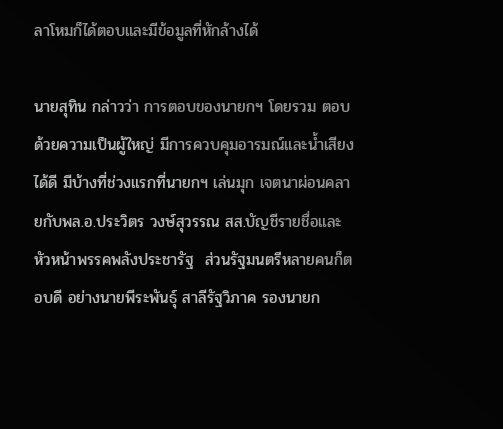ลาโหมก็ได้ตอบและมีข้อมูลที่หักล้างได้

นายสุทิน กล่าวว่า การตอบของนายกฯ โดยรวม ตอบด้วยความเป็นผู้ใหญ่ มีการควบคุมอารมณ์และน้ำเสียงได้ดี มีบ้างที่ช่วงแรกที่นายกฯ เล่นมุก เจตนาผ่อนคลายกับพล.อ.ประวิตร วงษ์สุวรรณ สส.บัญชีรายชื่อและหัวหน้าพรรคพลังประชารัฐ  ส่วนรัฐมนตรีหลายคนก็ตอบดี อย่างนายพีระพันธุ์ สาลีรัฐวิภาค รองนายก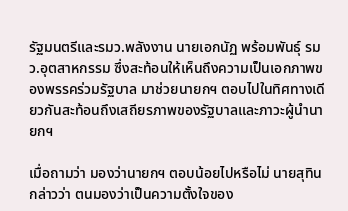รัฐมนตรีและรมว.พลังงาน นายเอกนัฏ พร้อมพันธุ์ รมว.อุตสาหกรรม ซึ่งสะท้อนให้เห็นถึงความเป็นเอกภาพของพรรคร่วมรัฐบาล มาช่วยนายกฯ ตอบไปในทิศทางเดียวกันสะท้อนถึงเสถียรภาพของรัฐบาลและภาวะผู้นำนายกฯ

เมื่อถามว่า มองว่านายกฯ ตอบน้อยไปหรือไม่ นายสุทิน กล่าวว่า ตนมองว่าเป็นความตั้งใจของ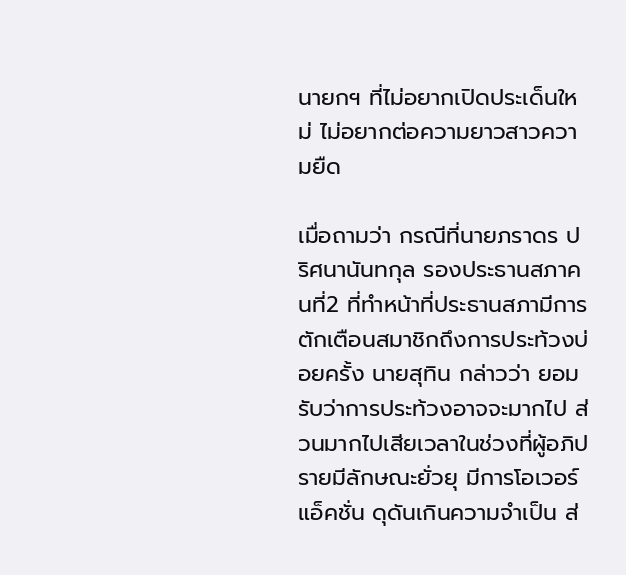นายกฯ ที่ไม่อยากเปิดประเด็นใหม่ ไม่อยากต่อความยาวสาวความยืด

เมื่อถามว่า กรณีที่นายภราดร ปริศนานันทกุล รองประธานสภาคนที่2 ที่ทำหน้าที่ประธานสภามีการตักเตือนสมาชิกถึงการประท้วงบ่อยครั้ง นายสุทิน กล่าวว่า ยอมรับว่าการประท้วงอาจจะมากไป ส่วนมากไปเสียเวลาในช่วงที่ผู้อภิปรายมีลักษณะยั่วยุ มีการโอเวอร์แอ็คชั่น ดุดันเกินความจำเป็น ส่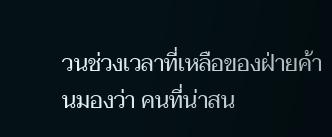วนช่วงเวลาที่เหลือของฝ่ายค้านมองว่า คนที่น่าสน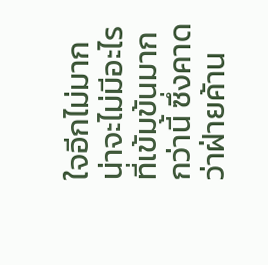ใจอีกไม่มาก น่าจะไม่มีอะไรที่เข้มข้นมากกว่านี้ ซึ่งคาดว่าฝ่ายค้าน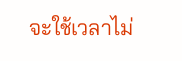จะใช้เวลาไม่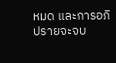หมด และการอภิปรายจะจบ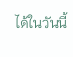ได้ในวันนี้